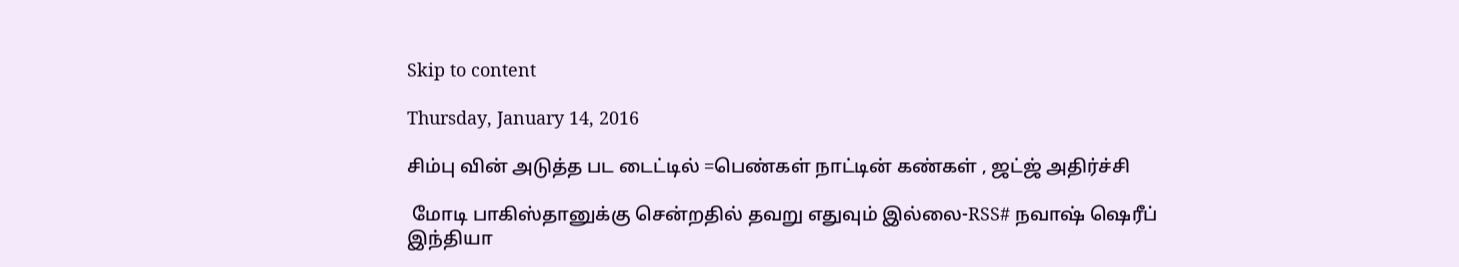Skip to content

Thursday, January 14, 2016

சிம்பு வின் அடுத்த பட டைட்டில் =பெண்கள் நாட்டின் கண்கள் , ஜட்ஜ் அதிர்ச்சி

 மோடி பாகிஸ்தானுக்கு சென்றதில் தவறு எதுவும் இல்லை-RSS# நவாஷ் ஷெரீப்  இந்தியா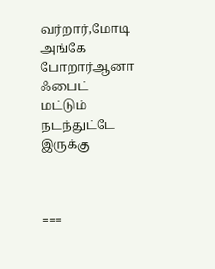வர்றார்,மோடி அங்கே போறார்ஆனா  ஃபைட் மட்டும் நடந்துட்டே இருக்கு



===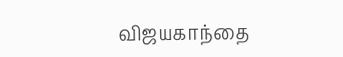விஜயகாந்தை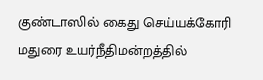குண்டாஸில் கைது செய்யக்கோரி மதுரை உயர்நீதிமன்றத்தில்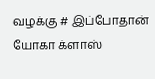வழக்கு # இப்போதான் யோகா க்ளாஸ்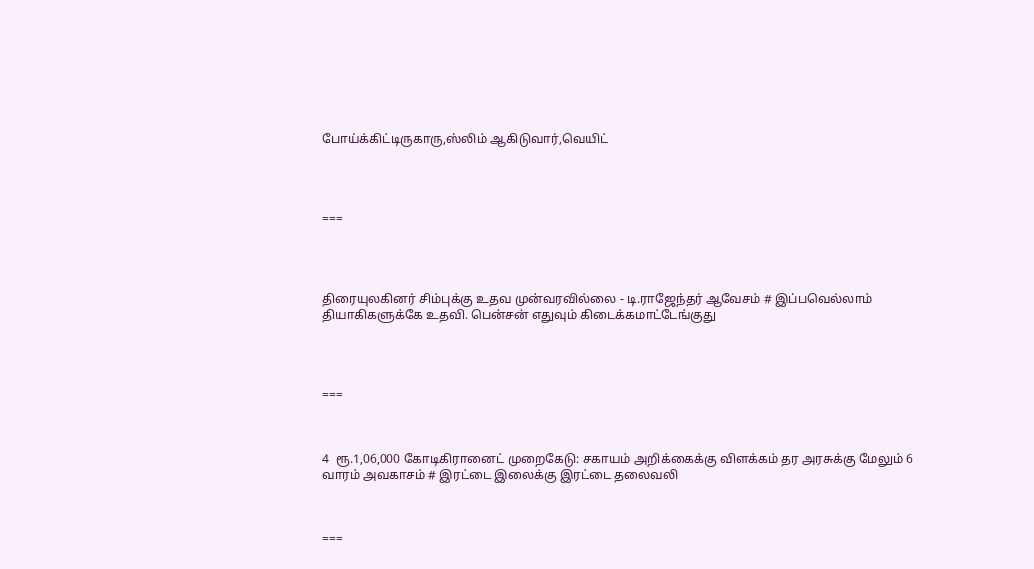போய்க்கிட்டிருகாரு,ஸ்லிம் ஆகிடுவார்,வெயிட்




===




திரையுலகினர் சிம்புக்கு உதவ முன்வரவில்லை - டி.ராஜேந்தர் ஆவேசம் # இப்பவெல்லாம் தியாகிகளுக்கே உதவி. பென்சன் எதுவும் கிடைக்கமாட்டேங்குது




===



4  ரூ.1,06,000 கோடிகிரானைட் முறைகேடு: சகாயம் அறிக்கைக்கு விளக்கம் தர அரசுக்கு மேலும் 6 வாரம் அவகாசம் # இரட்டை இலைக்கு இரட்டை தலைவலி



===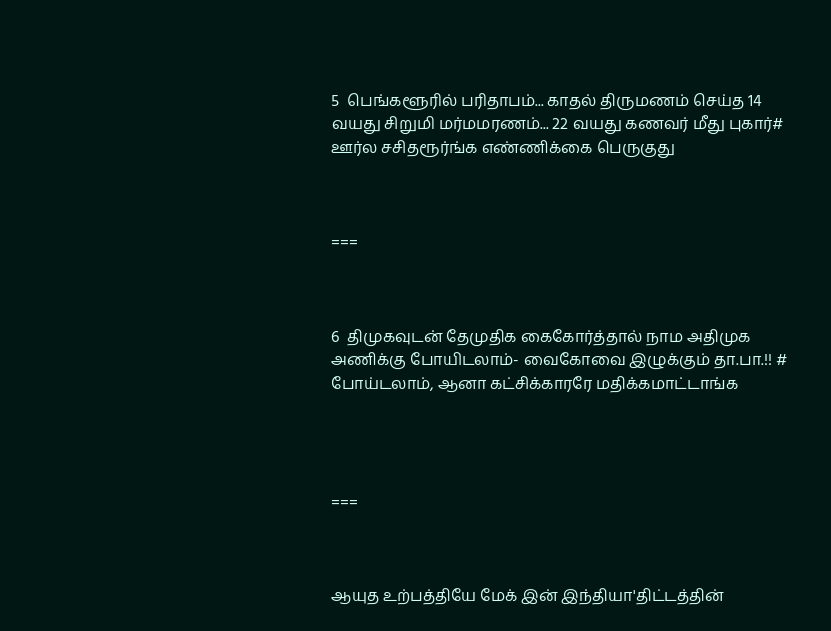5  பெங்களூரில் பரிதாபம்... காதல் திருமணம் செய்த 14 வயது சிறுமி மர்மமரணம்... 22 வயது கணவர் மீது புகார்# ஊர்ல சசிதரூர்ங்க எண்ணிக்கை பெருகுது



===



6  திமுகவுடன் தேமுதிக கைகோர்த்தால் நாம அதிமுக அணிக்கு போயிடலாம்- வைகோவை இழுக்கும் தா.பா.!! # போய்டலாம், ஆனா கட்சிக்காரரே மதிக்கமாட்டாங்க




===



ஆயுத உற்பத்தியே மேக் இன் இந்தியா'திட்டத்தின்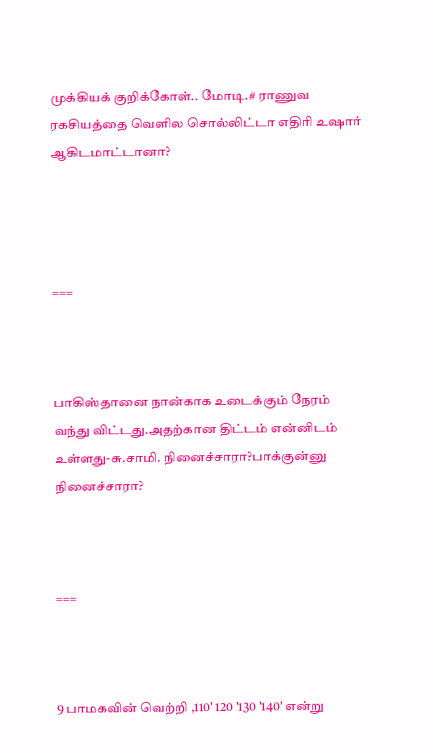முக்கியக் குறிக்கோள்.. மோடி.# ராணுவ ரகசியத்தை வெளில சொல்லிட்டா எதிரி உஷார் ஆகிடமாட்டானா?




===



பாகிஸ்தானை நான்காக உடைக்கும் நேரம் வந்து விட்டது.அதற்கான திட்டம் என்னிடம் உள்ளது-சு.சாமி. நினைச்சாரா?பாக்குன்னு நினைச்சாரா?



===



9 பாமகவின் வெற்றி ,110' 120 '130 '140' என்று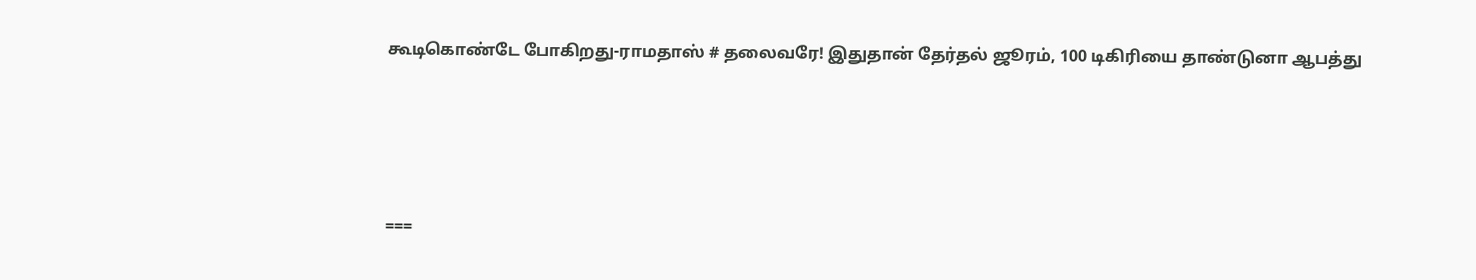கூடிகொண்டே போகிறது-ராமதாஸ் # தலைவரே! இதுதான் தேர்தல் ஜூரம், 100 டிகிரியை தாண்டுனா ஆபத்து




===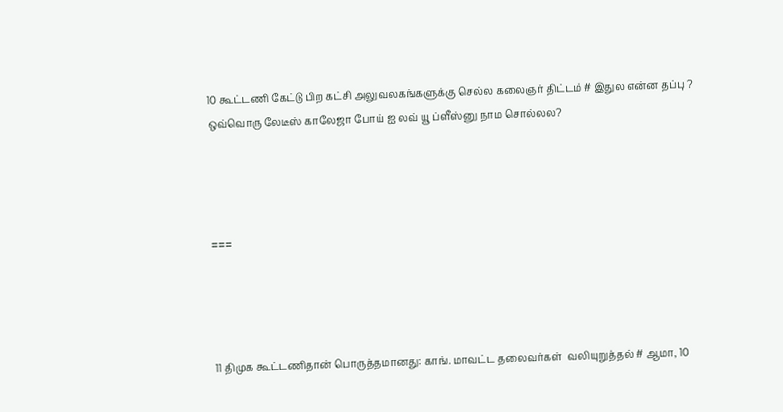10 கூட்டணி கேட்டு பிற கட்சி அலுவலகங்களுக்கு செல்ல கலைஞர் திட்டம் # இதுல என்ன தப்பு ? ஒவ்வொரு லேடீஸ் காலேஜா போய் ஐ லவ் யூ ப்ளீஸ்னு நாம சொல்லல?




===




11 திமுக கூட்டணிதான் பொருத்தமானது: காங். மாவட்ட தலைவர்கள்  வலியுறுத்தல் # ஆமா, 10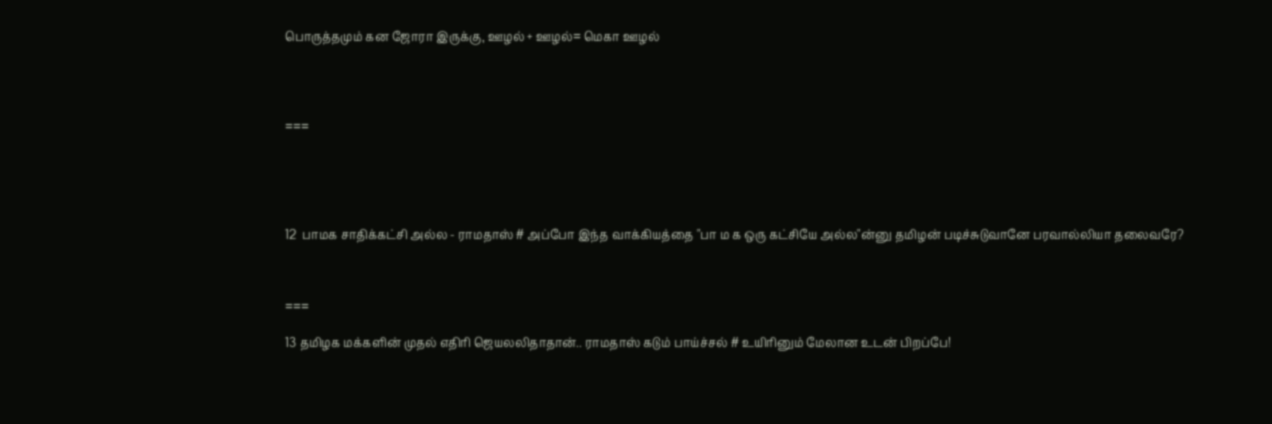பொருத்தமும் கன ஜோரா இருக்கு, ஊழல் + ஊழல்= மெகா ஊழல்




===





12  பாமக சாதிக்கட்சி அல்ல - ராமதாஸ் # அப்போ இந்த வாக்கியத்தை "பா ம க ஒரு கட்சியே அல்ல"ன்னு தமிழன் படிச்சுடுவானே பரவால்லியா தலைவரே?



===

13 தமிழக மக்களின் முதல் எதிரி ஜெயலலிதாதான்.. ராமதாஸ் கடும் பாய்ச்சல் # உயிரினும் மேலான உடன் பிறப்பே!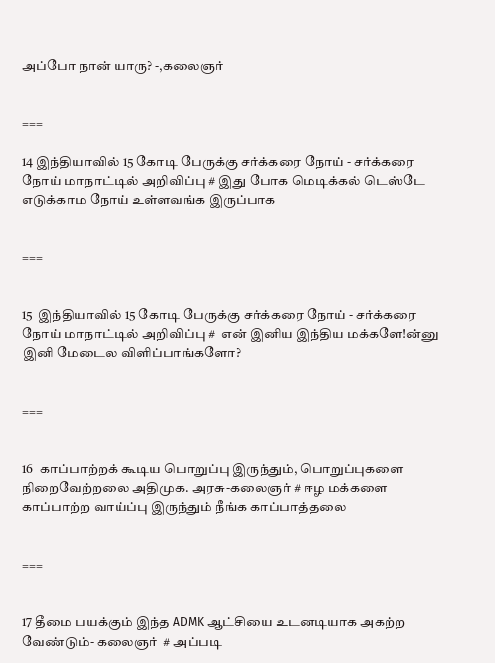அப்போ நான் யாரு? -,கலைஞர்


===

14 இந்தியாவில் 15 கோடி பேருக்கு சர்க்கரை நோய் - சர்க்கரை நோய் மாநாட்டில் அறிவிப்பு # இது போக மெடிக்கல் டெஸ்டே எடுக்காம நோய் உள்ளவங்க இருப்பாக


===


15  இந்தியாவில் 15 கோடி பேருக்கு சர்க்கரை நோய் - சர்க்கரை நோய் மாநாட்டில் அறிவிப்பு #  என் இனிய இந்திய மக்களே!ன்னு இனி மேடைல விளிப்பாங்களோ?


===


16  காப்பாற்றக் கூடிய பொறுப்பு இருந்தும், பொறுப்புகளை நிறைவேற்றலை அதிமுக. அரசு-கலைஞர் # ஈழ மக்களை காப்பாற்ற வாய்ப்பு இருந்தும் நீங்க காப்பாத்தலை


===


17 தீமை பயக்கும் இந்த ADMK ஆட்சியை உடனடியாக அகற்ற வேண்டும்- கலைஞர்  # அப்படி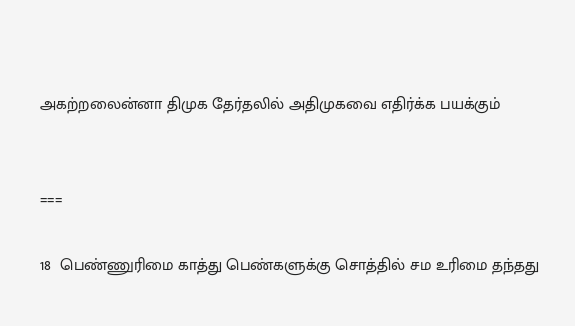அகற்றலைன்னா திமுக தேர்தலில் அதிமுகவை எதிர்க்க பயக்கும்


===

18  பெண்ணுரிமை காத்து பெண்களுக்கு சொத்தில் சம உரிமை தந்தது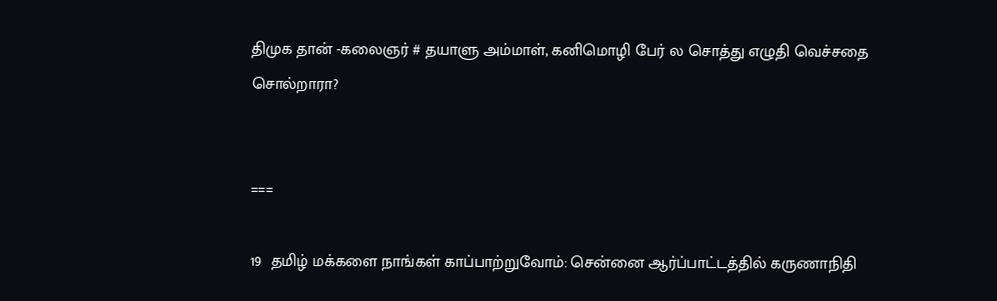திமுக தான் -கலைஞர் # தயாளு அம்மாள், கனிமொழி பேர் ல சொத்து எழுதி வெச்சதை சொல்றாரா?


===

19  தமிழ் மக்களை நாங்கள் காப்பாற்றுவோம்: சென்னை ஆர்ப்பாட்டத்தில் கருணாநிதி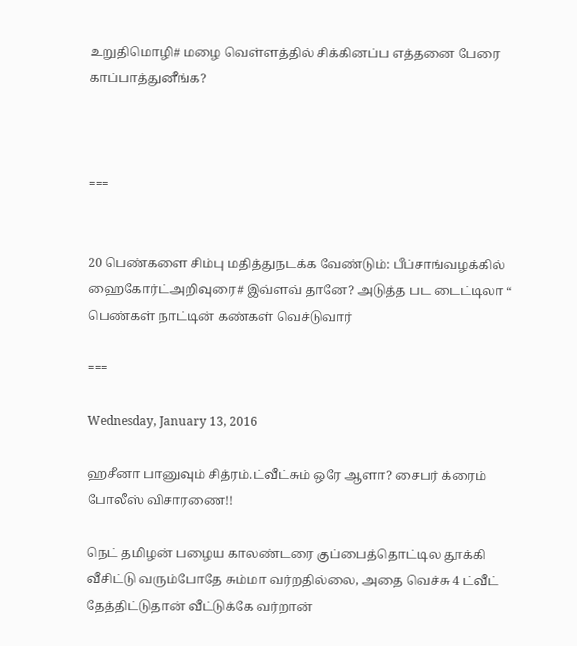உறுதிமொழி# மழை வெள்ளத்தில் சிக்கினப்ப எத்தனை பேரை காப்பாத்துனீங்க?



===


20 பெண்களை சிம்பு மதித்துநடக்க வேண்டும்: பீப்சாங்வழக்கில் ஹைகோர்ட்அறிவுரை# இவ்ளவ் தானே? அடுத்த பட டைட்டிலா “ பெண்கள் நாட்டின் கண்கள் வெச்டுவார்

===

Wednesday, January 13, 2016

ஹசீனா பானுவும் சித்ரம்.ட்வீட்சும் ஒரே ஆளா? சைபர் க்ரைம் போலீஸ் விசாரணை!!

நெட் தமிழன் பழைய காலண்டரை குப்பைத்தொட்டில தூக்கி வீசிட்டு வரும்போதே சும்மா வர்றதில்லை, அதை வெச்சு 4 ட்வீட் தேத்திட்டுதான் வீட்டுக்கே வர்றான்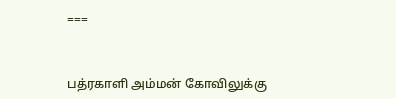===



பத்ரகாளி அம்மன் கோவிலுக்கு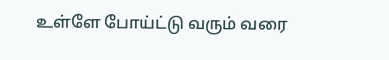உள்ளே போய்ட்டு வரும் வரை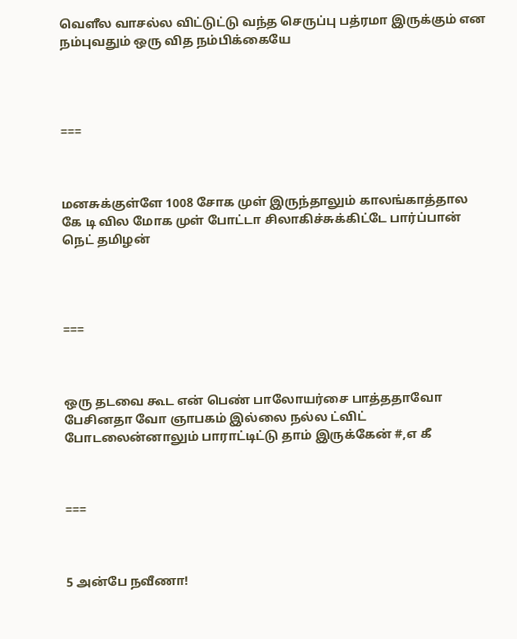வெளீல வாசல்ல விட்டுட்டு வந்த செருப்பு பத்ரமா இருக்கும் என நம்புவதும் ஒரு வித நம்பிக்கையே




===



மனசுக்குள்ளே 1008 சோக முள் இருந்தாலும் காலங்காத்தால கே டி வில மோக முள் போட்டா சிலாகிச்சுக்கிட்டே பார்ப்பான் நெட் தமிழன்




===



ஒரு தடவை கூட என் பெண் பாலோயர்சை பாத்ததாவோ பேசினதா வோ ஞாபகம் இல்லை நல்ல ட்விட் போடலைன்னாலும் பாராட்டிட்டு தாம் இருக்கேன் #,எ கீ



===



5 அன்பே நவீணா!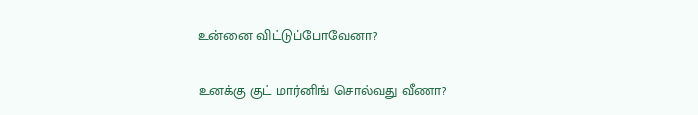உன்னை விட்டுப்போவேனா?

உனக்கு குட் மார்னிங் சொல்வது வீணா?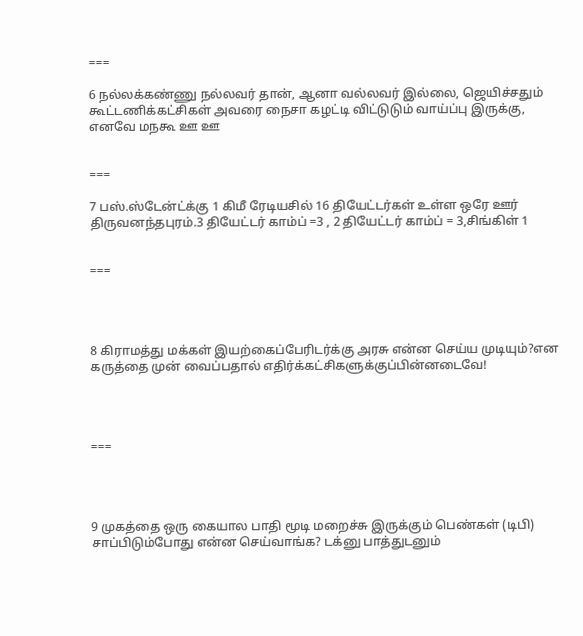===

6 நல்லக்கண்ணு நல்லவர் தான், ஆனா வல்லவர் இல்லை, ஜெயிச்சதும் கூட்டணிக்கட்சிகள் அவரை நைசா கழட்டி விட்டுடும் வாய்ப்பு இருக்கு, எனவே மநகூ ஊ ஊ


===

7 பஸ்.ஸ்டேன்ட்க்கு 1 கிமீ ரேடியசில் 16 தியேட்டர்கள் உள்ள ஒரே ஊர் திருவனந்தபுரம்.3 தியேட்டர் காம்ப் =3 , 2 தியேட்டர் காம்ப் = 3,சிங்கிள் 1


===




8 கிராமத்து மக்கள் இயற்கைப்பேரிடர்க்கு அரசு என்ன செய்ய முடியும்?என கருத்தை முன் வைப்பதால் எதிர்க்கட்சிகளுக்குப்பின்னடைவே!




===




9 முகத்தை ஒரு கையால பாதி மூடி மறைச்சு இருக்கும் பெண்கள் (டிபி) சாப்பிடும்போது என்ன செய்வாங்க? டக்னு பாத்துடனும்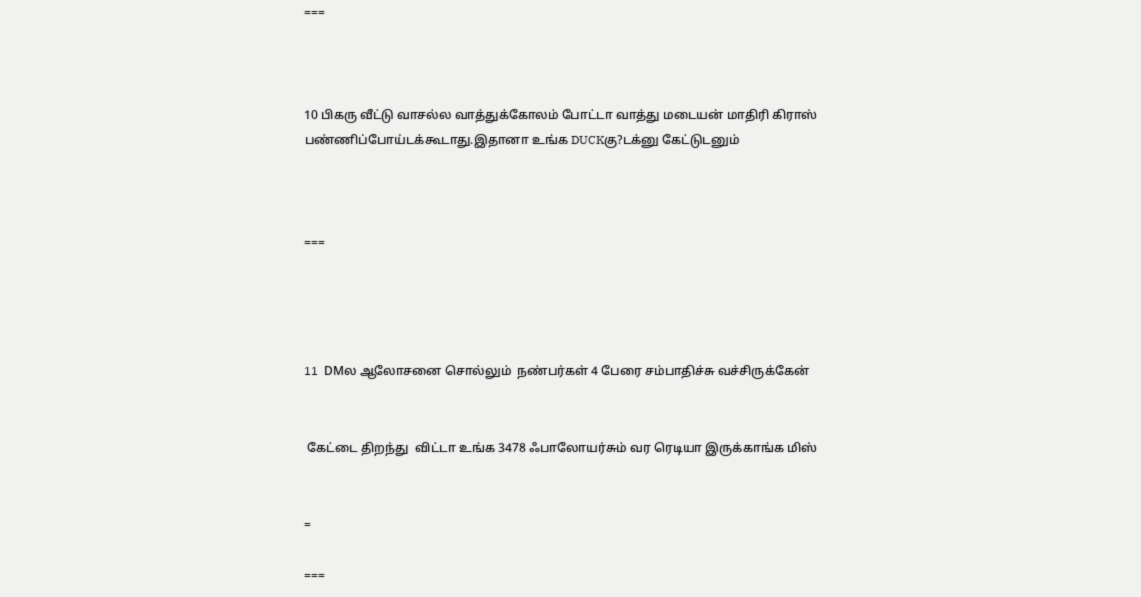===



10 பிகரு வீட்டு வாசல்ல வாத்துக்கோலம் போட்டா வாத்து மடையன் மாதிரி கிராஸ் பண்ணிப்போய்டக்கூடாது.இதானா உங்க DUCKகு?டக்னு கேட்டுடனும்



===




11  DMல ஆலோசனை சொல்லும்  நண்பர்கள் 4 பேரை சம்பாதிச்சு வச்சிருக்கேன்


 கேட்டை திறந்து  விட்டா உங்க 3478 ஃபாலோயர்சும் வர ரெடியா இருக்காங்க மிஸ்


=

===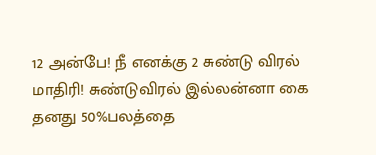12 அன்பே! நீ எனக்கு 2 சுண்டு விரல் மாதிரி! சுண்டுவிரல் இல்லன்னா கை தனது 50%பலத்தை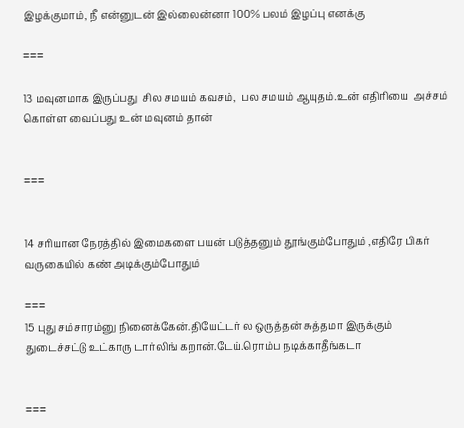இழக்குமாம், நீ என்னுடன் இல்லைன்னா 100% பலம் இழப்பு எனக்கு

===

13 மவுனமாக இருப்பது  சில சமயம் கவசம்,  பல சமயம் ஆயுதம்.உன் எதிரியை  அச்சம் கொள்ள வைப்பது உன் மவுனம் தான்


===


14 சரியான நேரத்தில் இமைகளை பயன் படுத்தனும் தூங்கும்போதும் ,எதிரே பிகர் வருகையில் கண் அடிக்கும்போதும்

===
15 புது சம்சாரம்னு நினைக்கேன்.தியேட்டர் ல ஒருத்தன் சுத்தமா இருக்கும் துடைச்சட்டு உட்காரு டார்லிங் கறான்.டேய்.ரொம்ப நடிக்காதீங்கடா


===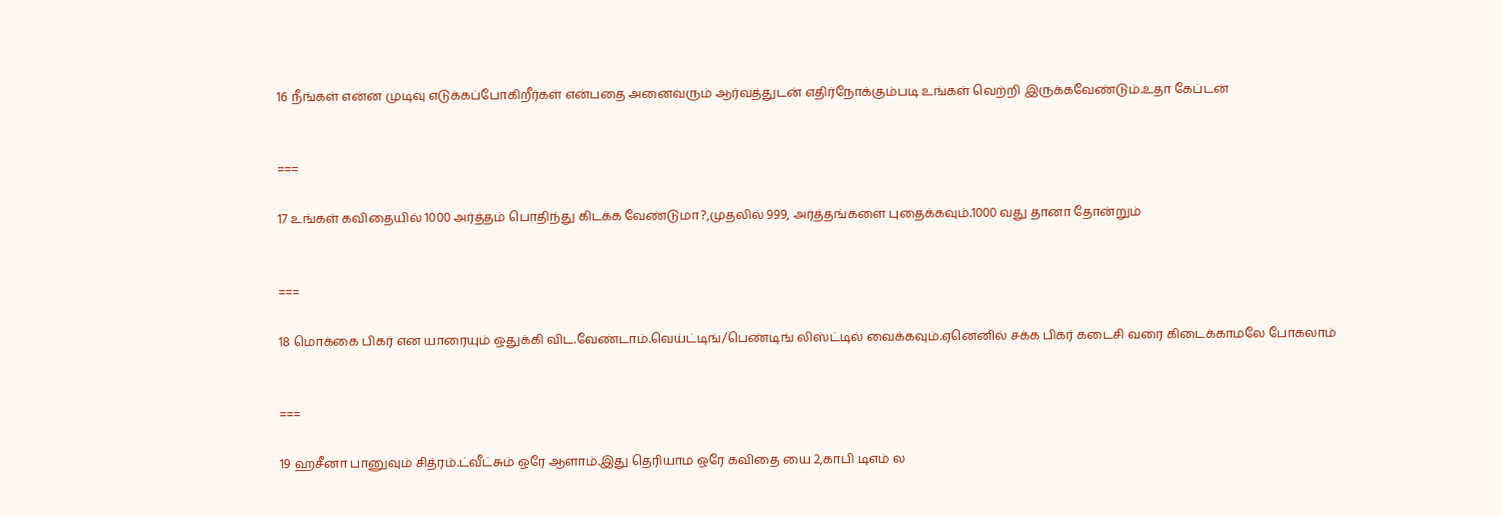16 நீங்கள் என்ன முடிவு எடுக்கப்போகிறீர்கள் என்பதை அனைவரும் ஆர்வத்துடன் எதிர்நோக்கும்படி உங்கள் வெற்றி இருக்கவேண்டும்.உதா கேப்டன்


===

17 உங்கள் கவிதையில் 1000 அர்த்தம் பொதிந்து கிடக்க வேண்டுமா?,முதலில் 999, அர்த்தங்களை புதைக்கவும்.1000 வது தானா தோன்றும்


===

18 மொக்கை பிகர் என யாரையும் ஒதுக்கி விட.வேண்டாம்.வெய்ட்டிங்/பெண்டிங் லிஸ்ட்டில் வைக்கவும்.ஏனெனில் சக்க பிகர் கடைசி வரை கிடைக்காமலே போகலாம்


===

19 ஹசீனா பானுவும் சித்ரம்.ட்வீட்சும் ஒரே ஆளாம்.இது தெரியாம ஒரே கவிதை யை 2,காபி டிஎம் ல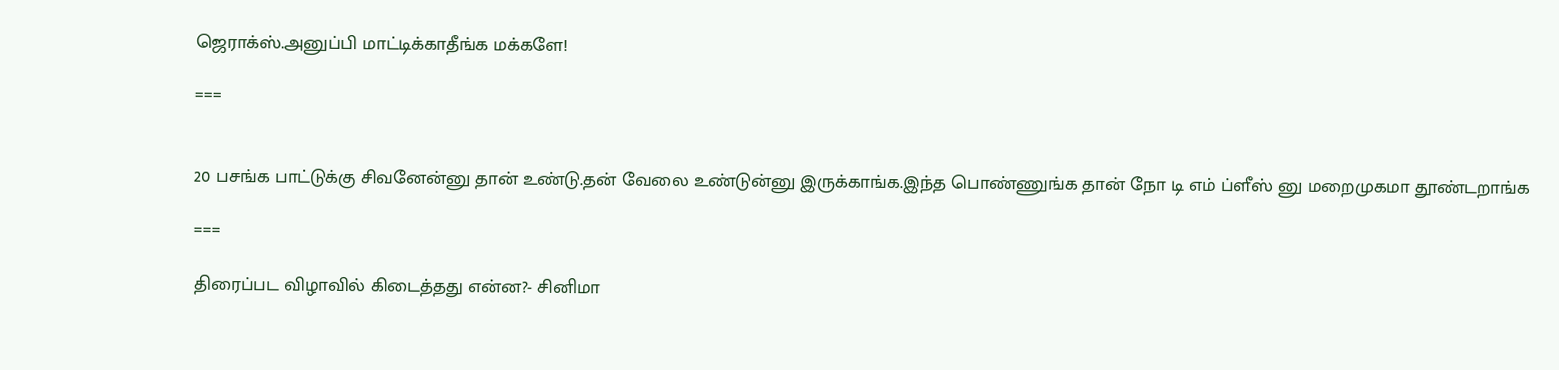ஜெராக்ஸ்.அனுப்பி மாட்டிக்காதீங்க மக்களே!

===


20 பசங்க பாட்டுக்கு சிவனேன்னு தான் உண்டு.தன் வேலை உண்டுன்னு இருக்காங்க.இந்த பொண்ணுங்க தான் நோ டி எம் ப்ளீஸ் னு மறைமுகமா தூண்டறாங்க

===

திரைப்பட விழாவில் கிடைத்தது என்ன?- சினிமா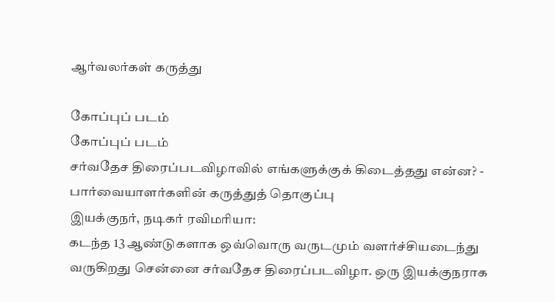ஆர்வலர்கள் கருத்து

கோப்புப் படம்
கோப்புப் படம்
சர்வதேச திரைப்படவிழாவில் எங்களுக்குக் கிடைத்தது என்ன? - பார்வையாளர்களின் கருத்துத் தொகுப்பு
இயக்குநர், நடிகர் ரவிமரியா:
கடந்த 13 ஆண்டுகளாக ஒவ்வொரு வருடமும் வளர்ச்சியடைந்து வருகிறது சென்னை சர்வதேச திரைப்படவிழா. ஒரு இயக்குநராக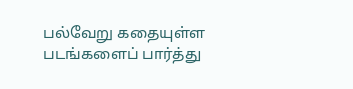பல்வேறு கதையுள்ள படங்களைப் பார்த்து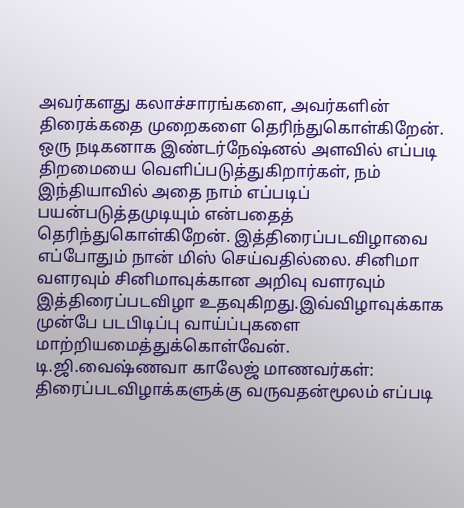அவர்களது கலாச்சாரங்களை, அவர்களின் திரைக்கதை முறைகளை தெரிந்துகொள்கிறேன். ஒரு நடிகனாக இண்டர்நேஷ்னல் அளவில் எப்படி திறமையை வெளிப்படுத்துகிறார்கள், நம் இந்தியாவில் அதை நாம் எப்படிப் பயன்படுத்தமுடியும் என்பதைத் தெரிந்துகொள்கிறேன். இத்திரைப்படவிழாவை எப்போதும் நான் மிஸ் செய்வதில்லை. சினிமா வளரவும் சினிமாவுக்கான அறிவு வளரவும் இத்திரைப்படவிழா உதவுகிறது.இவ்விழாவுக்காக முன்பே படபிடிப்பு வாய்ப்புகளை மாற்றியமைத்துக்கொள்வேன்.
டி.ஜி.வைஷ்ணவா காலேஜ் மாணவர்கள்:
திரைப்படவிழாக்களுக்கு வருவதன்மூலம் எப்படி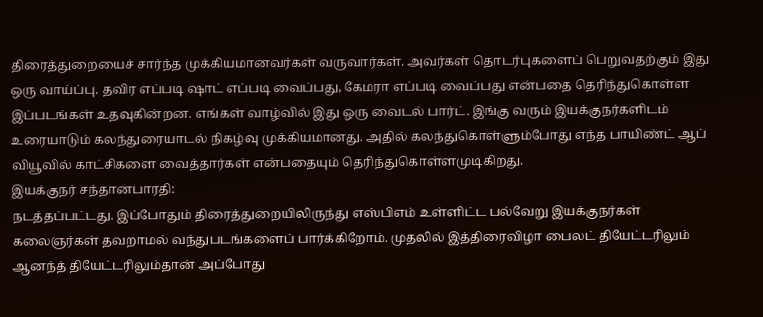திரைத்துறையைச் சார்ந்த முக்கியமானவர்கள் வருவார்கள். அவர்கள் தொடர்புகளைப் பெறுவதற்கும் இது ஒரு வாய்ப்பு. தவிர எப்படி ஷாட் எப்படி வைப்பது, கேமரா எப்படி வைப்பது என்பதை தெரிந்துகொள்ள இப்படங்கள் உதவுகின்றன. எங்கள் வாழ்வில் இது ஒரு வைடல் பார்ட். இங்கு வரும் இயக்குநர்களிடம் உரையாடும் கலந்துரையாடல் நிகழ்வு முக்கியமானது. அதில் கலந்துகொள்ளும்போது எந்த பாயிண்ட் ஆப் வியூவில் காட்சிகளை வைத்தார்கள் என்பதையும் தெரிந்துகொள்ளமுடிகிறது.
இயக்குநர் சந்தானபாரதி:
நடத்தப்பட்டது. இப்போதும் திரைத்துறையிலிருந்து எஸ்பிஎம் உள்ளிட்ட பல்வேறு இயக்குநர்கள் கலைஞர்கள் தவறாமல் வந்துபடங்களைப் பார்க்கிறோம். முதலில் இத்திரைவிழா பைலட் தியேட்டரிலும் ஆனந்த் தியேட்டரிலும்தான் அப்போது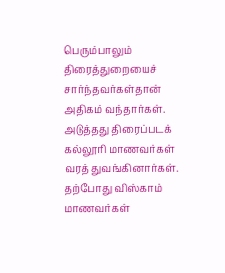பெரும்பாலும் திரைத்துறையைச் சார்ந்தவர்கள்தான் அதிகம் வந்தார்கள். அடுத்தது திரைப்படக் கல்லூரி மாணவர்கள் வரத் துவங்கினார்கள். தற்போது விஸ்காம் மாணவர்கள்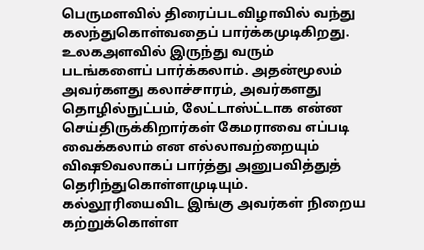பெருமளவில் திரைப்படவிழாவில் வந்து கலந்துகொள்வதைப் பார்க்கமுடிகிறது. உலகஅளவில் இருந்து வரும் படங்களைப் பார்க்கலாம். அதன்மூலம் அவர்களது கலாச்சாரம், அவர்களது தொழில்நுட்பம், லேட்டாஸ்ட்டாக என்ன செய்திருக்கிறார்கள் கேமராவை எப்படி வைக்கலாம் என எல்லாவற்றையும் விஷூவலாகப் பார்த்து அனுபவித்துத் தெரிந்துகொள்ளமுடியும். கல்லூரியைவிட இங்கு அவர்கள் நிறைய கற்றுக்கொள்ள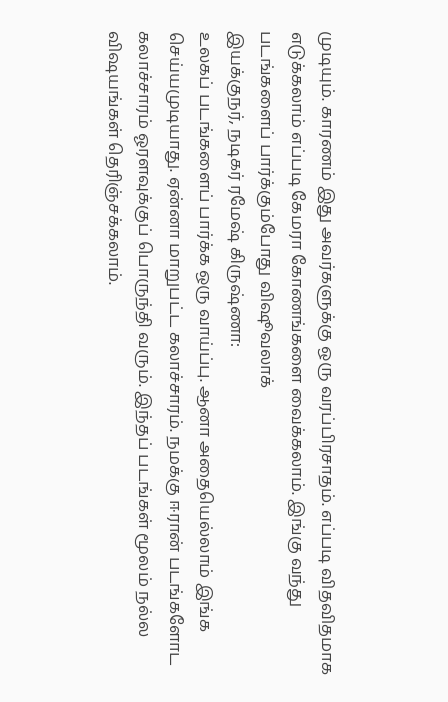முடியும். காரணம் இது அவர்களுக்கு ஒரு வரப்பிரசாதம். எப்படி விதவிதமாக எடுக்கலாம் எப்படி கேமரா கோணங்களை வைக்கலாம். இங்கு வந்து படங்களைப் பார்க்கும்போது விஷூவலாக்
இயக்குநர், நடிகர் ரமேஷ் கிருஷ்ணா:
உலகப் படங்களைப் பார்க்க ஒரு வாய்ப்பு. ஆனா அதையெல்லாம் இங்க செய்யமுடியாது. ஏன்னா மாறுபட்ட கலாச்சாரம். நமக்கு ஈரான் படங்களோட கலாச்சாரம் ஓரளவுக்குப் பொருந்தி வரும். இந்தப் படங்கள் மூலம் நல்ல விஷயங்கள் தெரிஞ்சக்கலாம்.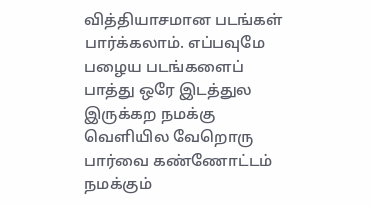வித்தியாசமான படங்கள் பார்க்கலாம். எப்பவுமே பழைய படங்களைப் பாத்து ஒரே இடத்துல இருக்கற நமக்கு வெளியில வேறொரு பார்வை கண்ணோட்டம் நமக்கும்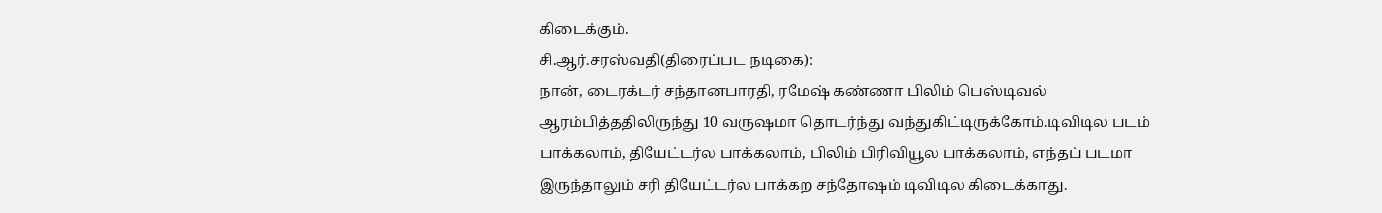கிடைக்கும்.
சி.ஆர்.சரஸ்வதி(திரைப்பட நடிகை):
நான், டைரக்டர் சந்தானபாரதி, ரமேஷ் கண்ணா பிலிம் பெஸ்டிவல் ஆரம்பித்ததிலிருந்து 10 வருஷமா தொடர்ந்து வந்துகிட்டிருக்கோம்.டிவிடில படம் பாக்கலாம், தியேட்டர்ல பாக்கலாம், பிலிம் பிரிவியூல பாக்கலாம், எந்தப் படமா இருந்தாலும் சரி தியேட்டர்ல பாக்கற சந்தோஷம் டிவிடில கிடைக்காது.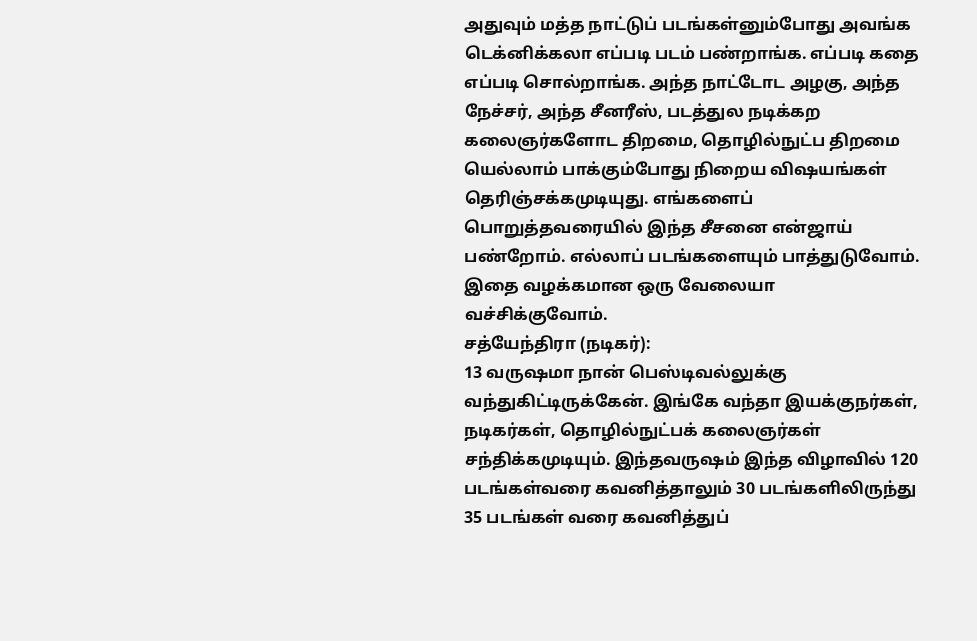அதுவும் மத்த நாட்டுப் படங்கள்னும்போது அவங்க டெக்னிக்கலா எப்படி படம் பண்றாங்க. எப்படி கதை எப்படி சொல்றாங்க. அந்த நாட்டோட அழகு, அந்த நேச்சர், அந்த சீனரீஸ், படத்துல நடிக்கற கலைஞர்களோட திறமை, தொழில்நுட்ப திறமை யெல்லாம் பாக்கும்போது நிறைய விஷயங்கள் தெரிஞ்சக்கமுடியுது. எங்களைப் பொறுத்தவரையில் இந்த சீசனை என்ஜாய் பண்றோம். எல்லாப் படங்களையும் பாத்துடுவோம். இதை வழக்கமான ஒரு வேலையா வச்சிக்குவோம்.
சத்யேந்திரா (நடிகர்):
13 வருஷமா நான் பெஸ்டிவல்லுக்கு வந்துகிட்டிருக்கேன். இங்கே வந்தா இயக்குநர்கள், நடிகர்கள், தொழில்நுட்பக் கலைஞர்கள் சந்திக்கமுடியும். இந்தவருஷம் இந்த விழாவில் 120 படங்கள்வரை கவனித்தாலும் 30 படங்களிலிருந்து 35 படங்கள் வரை கவனித்துப்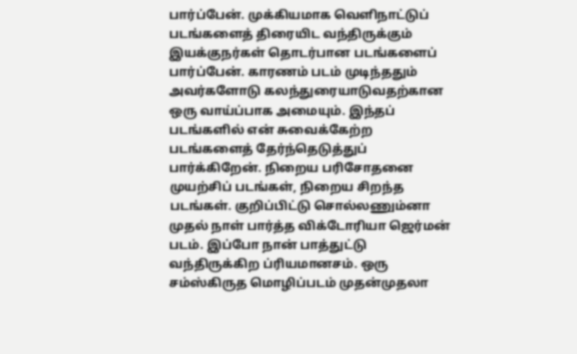பார்ப்பேன். முக்கியமாக வெளிநாட்டுப் படங்களைத் திரையிட வந்திருக்கும் இயக்குநர்கள் தொடர்பான படங்களைப் பார்ப்பேன். காரணம் படம் முடிந்ததும் அவர்களோடு கலந்துரையாடுவதற்கான ஒரு வாய்ப்பாக அமையும். இந்தப் படங்களில் என் சுவைக்கேற்ற படங்களைத் தேர்ந்தெடுத்துப் பார்க்கிறேன். நிறைய பரிசோதனை முயற்சிப் படங்கள், நிறைய சிறந்த படங்கள். குறிப்பிட்டு சொல்லணும்னா முதல் நாள் பார்த்த விக்டோரியா ஜெர்மன் படம். இப்போ நான் பாத்துட்டு வந்திருக்கிற ப்ரியமானசம். ஒரு சம்ஸ்கிருத மொழிப்படம் முதன்முதலா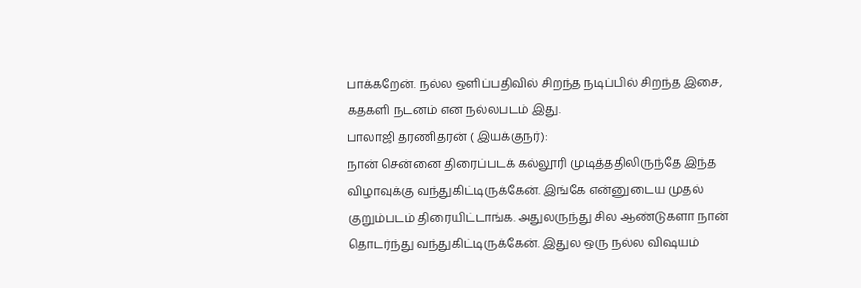பாக்கறேன். நல்ல ஒளிப்பதிவில் சிறந்த நடிப்பில் சிறந்த இசை, கதகளி நடனம் என நல்லபடம் இது.
பாலாஜி தரணிதரன் ( இயக்குநர்):
நான் சென்னை திரைப்படக் கல்லூரி முடித்ததிலிருந்தே இந்த விழாவுக்கு வந்துகிட்டிருக்கேன். இங்கே என்னுடைய முதல் குறும்படம் திரையிட்டாங்க. அதுலருந்து சில ஆண்டுகளா நான் தொடர்ந்து வந்துகிட்டிருக்கேன். இதுல ஒரு நல்ல விஷயம்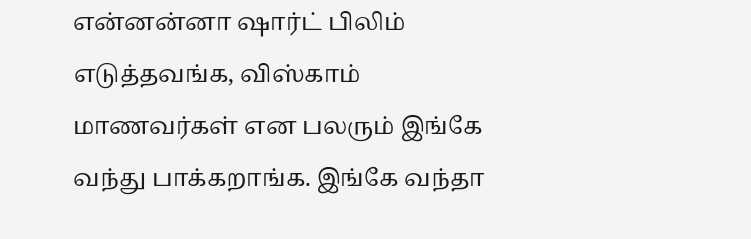என்னன்னா ஷார்ட் பிலிம் எடுத்தவங்க, விஸ்காம் மாணவர்கள் என பலரும் இங்கே வந்து பாக்கறாங்க. இங்கே வந்தா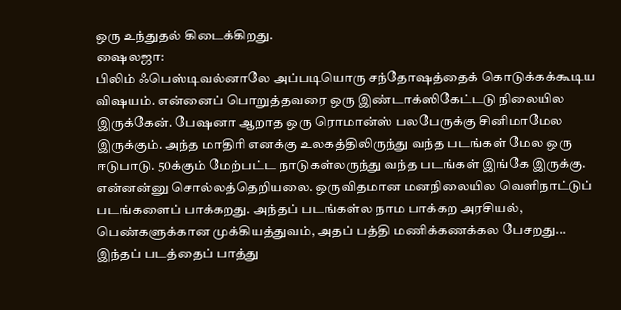ஒரு உந்துதல் கிடைக்கிறது.
ஷைலஜா:
பிலிம் ஃபெஸ்டிவல்னாலே அப்படியொரு சந்தோஷத்தைக் கொடுக்கக்கூடிய விஷயம். என்னைப் பொறுத்தவரை ஒரு இண்டாக்ஸிகேட்டடு நிலையில இருக்கேன். பேஷனா ஆறாத ஒரு ரொமான்ஸ் பலபேருக்கு சினிமாமேல இருக்கும். அந்த மாதிரி எனக்கு உலகத்திலிருந்து வந்த படங்கள் மேல ஒரு ஈடுபாடு. 50க்கும் மேற்பட்ட நாடுகள்லருந்து வந்த படங்கள் இங்கே இருக்கு. என்னன்னு சொல்லத்தெறியலை. ஒருவிதமான மனநிலையில வெளிநாட்டுப் படங்களைப் பாக்கறது. அந்தப் படங்கள்ல நாம பாக்கற அரசியல், பெண்களுக்கான முக்கியத்துவம், அதப் பத்தி மணிக்கணக்கல பேசறது...
இந்தப் படத்தைப் பாத்து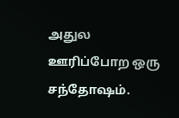அதுல ஊரிப்போற ஒரு சந்தோஷம்.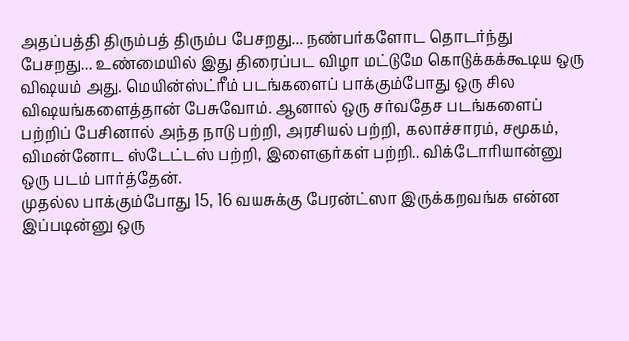அதப்பத்தி திரும்பத் திரும்ப பேசறது... நண்பர்களோட தொடர்ந்து பேசறது... உண்மையில் இது திரைப்பட விழா மட்டுமே கொடுக்கக்கூடிய ஒரு விஷயம் அது. மெயின்ஸ்ட்ரீம் படங்களைப் பாக்கும்போது ஒரு சில விஷயங்களைத்தான் பேசுவோம். ஆனால் ஒரு சர்வதேச படங்களைப் பற்றிப் பேசினால் அந்த நாடு பற்றி, அரசியல் பற்றி, கலாச்சாரம், சமூகம், விமன்னோட ஸ்டேட்டஸ் பற்றி, இளைஞர்கள் பற்றி.. விக்டோரியான்னு ஒரு படம் பார்த்தேன்.
முதல்ல பாக்கும்போது 15, 16 வயசுக்கு பேரன்ட்ஸா இருக்கறவங்க என்ன இப்படின்னு ஒரு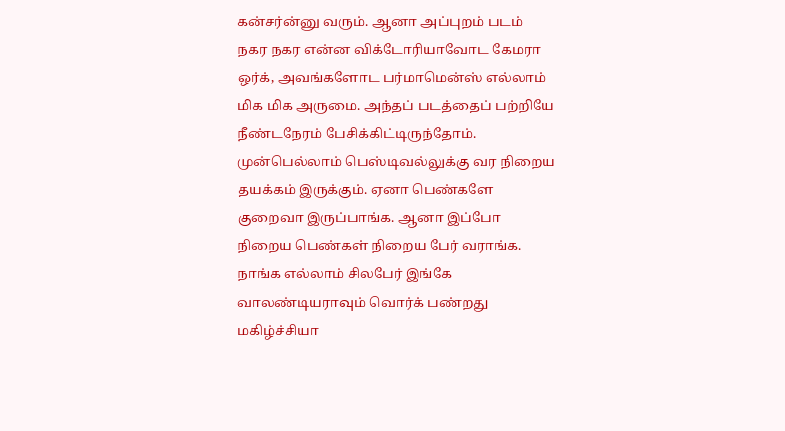கன்சர்ன்னு வரும். ஆனா அப்புறம் படம் நகர நகர என்ன விக்டோரியாவோட கேமரா ஒர்க், அவங்களோட பர்மாமென்ஸ் எல்லாம் மிக மிக அருமை. அந்தப் படத்தைப் பற்றியே நீண்டநேரம் பேசிக்கிட்டிருந்தோம். முன்பெல்லாம் பெஸ்டிவல்லுக்கு வர நிறைய தயக்கம் இருக்கும். ஏனா பெண்களே குறைவா இருப்பாங்க. ஆனா இப்போ நிறைய பெண்கள் நிறைய பேர் வராங்க. நாங்க எல்லாம் சிலபேர் இங்கே வாலண்டியராவும் வொர்க் பண்றது மகிழ்ச்சியா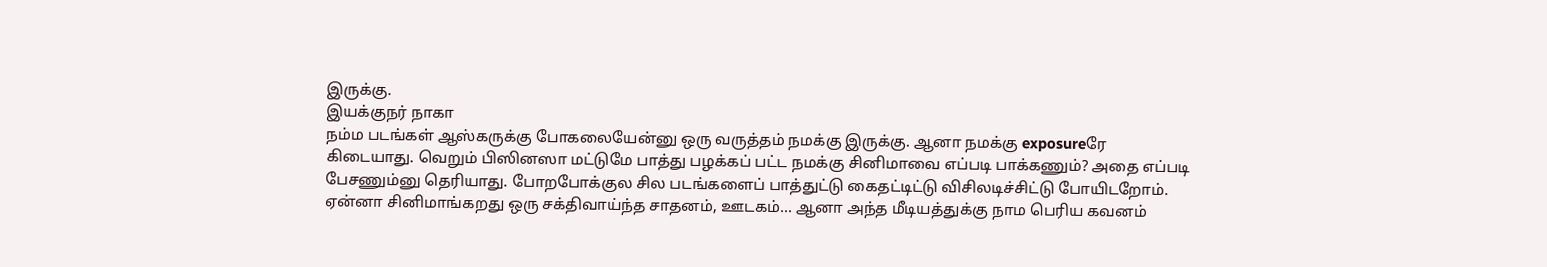இருக்கு.
இயக்குநர் நாகா
நம்ம படங்கள் ஆஸ்கருக்கு போகலையேன்னு ஒரு வருத்தம் நமக்கு இருக்கு. ஆனா நமக்கு exposureரே கிடையாது. வெறும் பிஸினஸா மட்டுமே பாத்து பழக்கப் பட்ட நமக்கு சினிமாவை எப்படி பாக்கணும்? அதை எப்படி பேசணும்னு தெரியாது. போறபோக்குல சில படங்களைப் பாத்துட்டு கைதட்டிட்டு விசிலடிச்சிட்டு போயிடறோம். ஏன்னா சினிமாங்கறது ஒரு சக்திவாய்ந்த சாதனம், ஊடகம்... ஆனா அந்த மீடியத்துக்கு நாம பெரிய கவனம்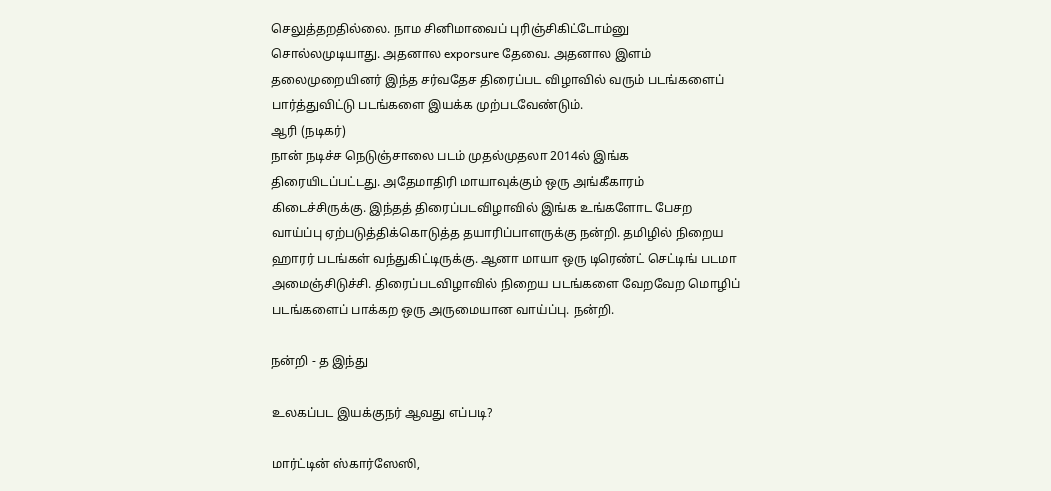செலுத்தறதில்லை. நாம சினிமாவைப் புரிஞ்சிகிட்டோம்னு சொல்லமுடியாது. அதனால exporsure தேவை. அதனால இளம் தலைமுறையினர் இந்த சர்வதேச திரைப்பட விழாவில் வரும் படங்களைப் பார்த்துவிட்டு படங்களை இயக்க முற்படவேண்டும்.
ஆரி (நடிகர்)
நான் நடிச்ச நெடுஞ்சாலை படம் முதல்முதலா 2014ல் இங்க திரையிடப்பட்டது. அதேமாதிரி மாயாவுக்கும் ஒரு அங்கீகாரம் கிடைச்சிருக்கு. இந்தத் திரைப்படவிழாவில் இங்க உங்களோட பேசற வாய்ப்பு ஏற்படுத்திக்கொடுத்த தயாரிப்பாளருக்கு நன்றி. தமிழில் நிறைய ஹாரர் படங்கள் வந்துகிட்டிருக்கு. ஆனா மாயா ஒரு டிரெண்ட் செட்டிங் படமா அமைஞ்சிடுச்சி. திரைப்படவிழாவில் நிறைய படங்களை வேறவேற மொழிப் படங்களைப் பாக்கற ஒரு அருமையான வாய்ப்பு. நன்றி.

நன்றி - த இந்து

உலகப்பட இயக்குநர் ஆவது எப்படி?

மார்ட்டின் ஸ்கார்ஸேஸி,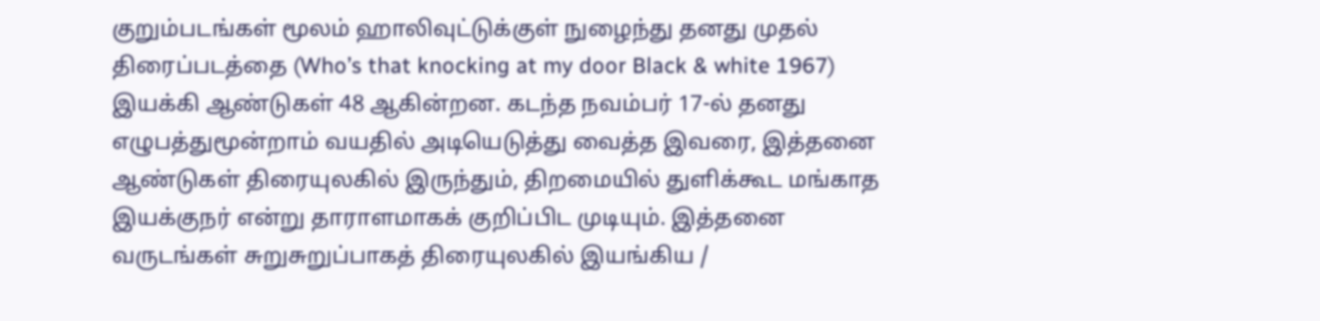குறும்படங்கள் மூலம் ஹாலிவுட்டுக்குள் நுழைந்து தனது முதல் திரைப்படத்தை (Who’s that knocking at my door Black & white 1967) இயக்கி ஆண்டுகள் 48 ஆகின்றன. கடந்த நவம்பர் 17-ல் தனது எழுபத்துமூன்றாம் வயதில் அடியெடுத்து வைத்த இவரை, இத்தனை ஆண்டுகள் திரையுலகில் இருந்தும், திறமையில் துளிக்கூட மங்காத இயக்குநர் என்று தாராளமாகக் குறிப்பிட முடியும். இத்தனை வருடங்கள் சுறுசுறுப்பாகத் திரையுலகில் இயங்கிய /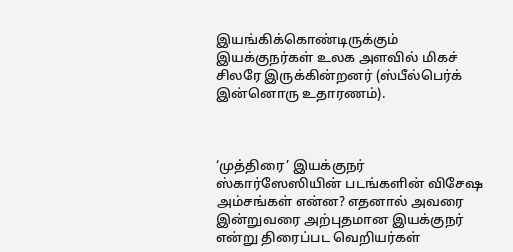இயங்கிக்கொண்டிருக்கும் இயக்குநர்கள் உலக அளவில் மிகச் சிலரே இருக்கின்றனர் (ஸ்பீல்பெர்க் இன்னொரு உதாரணம்).



‘முத்திரை’ இயக்குநர்
ஸ்கார்ஸேஸியின் படங்களின் விசேஷ அம்சங்கள் என்ன? எதனால் அவரை இன்றுவரை அற்புதமான இயக்குநர் என்று திரைப்பட வெறியர்கள்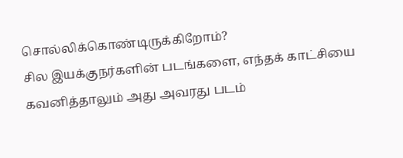சொல்லிக்கொண்டிருக்கிறோம்?
சில இயக்குநர்களின் படங்களை, எந்தக் காட்சியை கவனித்தாலும் அது அவரது படம்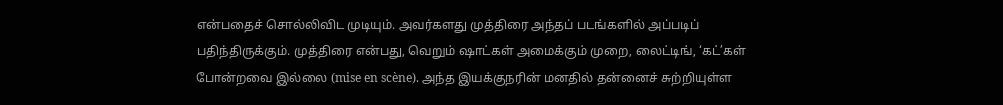என்பதைச் சொல்லிவிட முடியும். அவர்களது முத்திரை அந்தப் படங்களில் அப்படிப் பதிந்திருக்கும். முத்திரை என்பது, வெறும் ஷாட்கள் அமைக்கும் முறை, லைட்டிங், ‘கட்’கள் போன்றவை இல்லை (mise en scène). அந்த இயக்குநரின் மனதில் தன்னைச் சுற்றியுள்ள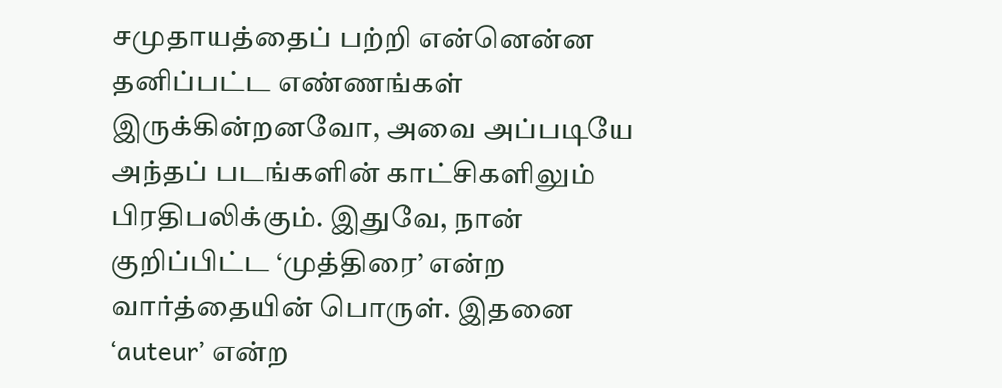சமுதாயத்தைப் பற்றி என்னென்ன தனிப்பட்ட எண்ணங்கள் இருக்கின்றனவோ, அவை அப்படியே அந்தப் படங்களின் காட்சிகளிலும் பிரதிபலிக்கும். இதுவே, நான் குறிப்பிட்ட ‘முத்திரை’ என்ற வார்த்தையின் பொருள். இதனை ‘auteur’ என்ற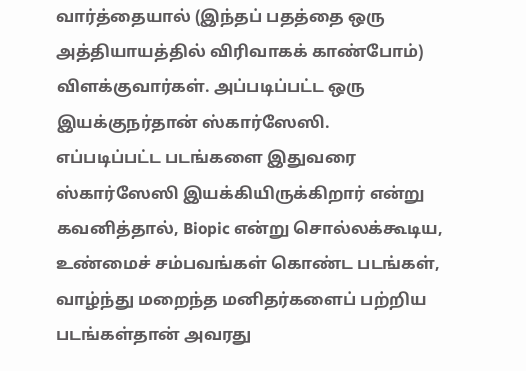வார்த்தையால் (இந்தப் பதத்தை ஒரு அத்தியாயத்தில் விரிவாகக் காண்போம்) விளக்குவார்கள். அப்படிப்பட்ட ஒரு இயக்குநர்தான் ஸ்கார்ஸேஸி.
எப்படிப்பட்ட படங்களை இதுவரை ஸ்கார்ஸேஸி இயக்கியிருக்கிறார் என்று கவனித்தால், Biopic என்று சொல்லக்கூடிய, உண்மைச் சம்பவங்கள் கொண்ட படங்கள், வாழ்ந்து மறைந்த மனிதர்களைப் பற்றிய படங்கள்தான் அவரது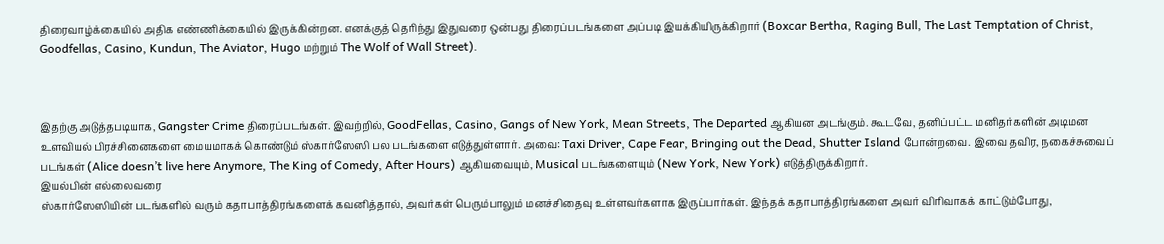திரைவாழ்க்கையில் அதிக எண்ணிக்கையில் இருக்கின்றன. எனக்குத் தெரிந்து இதுவரை ஒன்பது திரைப்படங்களை அப்படி இயக்கியிருக்கிறார் (Boxcar Bertha, Raging Bull, The Last Temptation of Christ, Goodfellas, Casino, Kundun, The Aviator, Hugo மற்றும் The Wolf of Wall Street).



இதற்கு அடுத்தபடியாக, Gangster Crime திரைப்படங்கள். இவற்றில், GoodFellas, Casino, Gangs of New York, Mean Streets, The Departed ஆகியன அடங்கும். கூடவே, தனிப்பட்ட மனிதர்களின் அடிமன உளவியல் பிரச்சினைகளை மையமாகக் கொண்டும் ஸ்கார்ஸேஸி பல படங்களை எடுத்துள்ளார். அவை: Taxi Driver, Cape Fear, Bringing out the Dead, Shutter Island போன்றவை. இவை தவிர, நகைச்சுவைப் படங்கள் (Alice doesn’t live here Anymore, The King of Comedy, After Hours) ஆகியவையும், Musical படங்களையும் (New York, New York) எடுத்திருக்கிறார்.
இயல்பின் எல்லைவரை
ஸ்கார்ஸேஸியின் படங்களில் வரும் கதாபாத்திரங்களைக் கவனித்தால், அவர்கள் பெரும்பாலும் மனச்சிதைவு உள்ளவர்களாக இருப்பார்கள். இந்தக் கதாபாத்திரங்களை அவர் விரிவாகக் காட்டும்போது,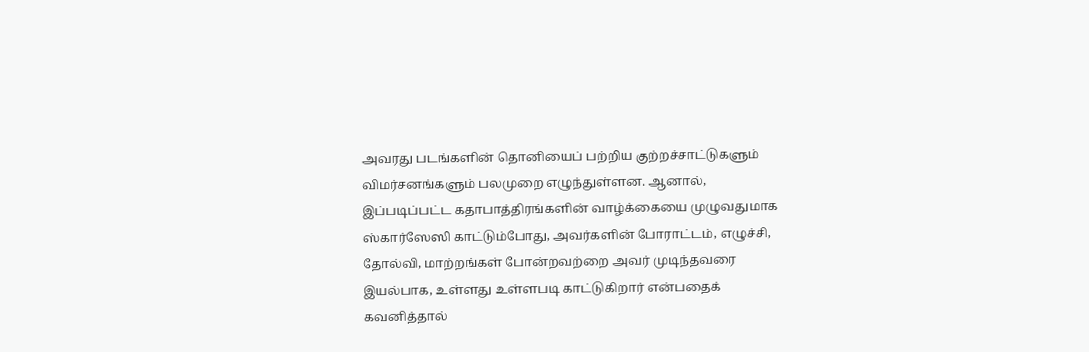அவரது படங்களின் தொனியைப் பற்றிய குற்றச்சாட்டுகளும் விமர்சனங்களும் பலமுறை எழுந்துள்ளன. ஆனால், இப்படிப்பட்ட கதாபாத்திரங்களின் வாழ்க்கையை முழுவதுமாக ஸ்கார்ஸேஸி காட்டும்போது, அவர்களின் போராட்டம், எழுச்சி, தோல்வி, மாற்றங்கள் போன்றவற்றை அவர் முடிந்தவரை இயல்பாக, உள்ளது உள்ளபடி காட்டுகிறார் என்பதைக் கவனித்தால்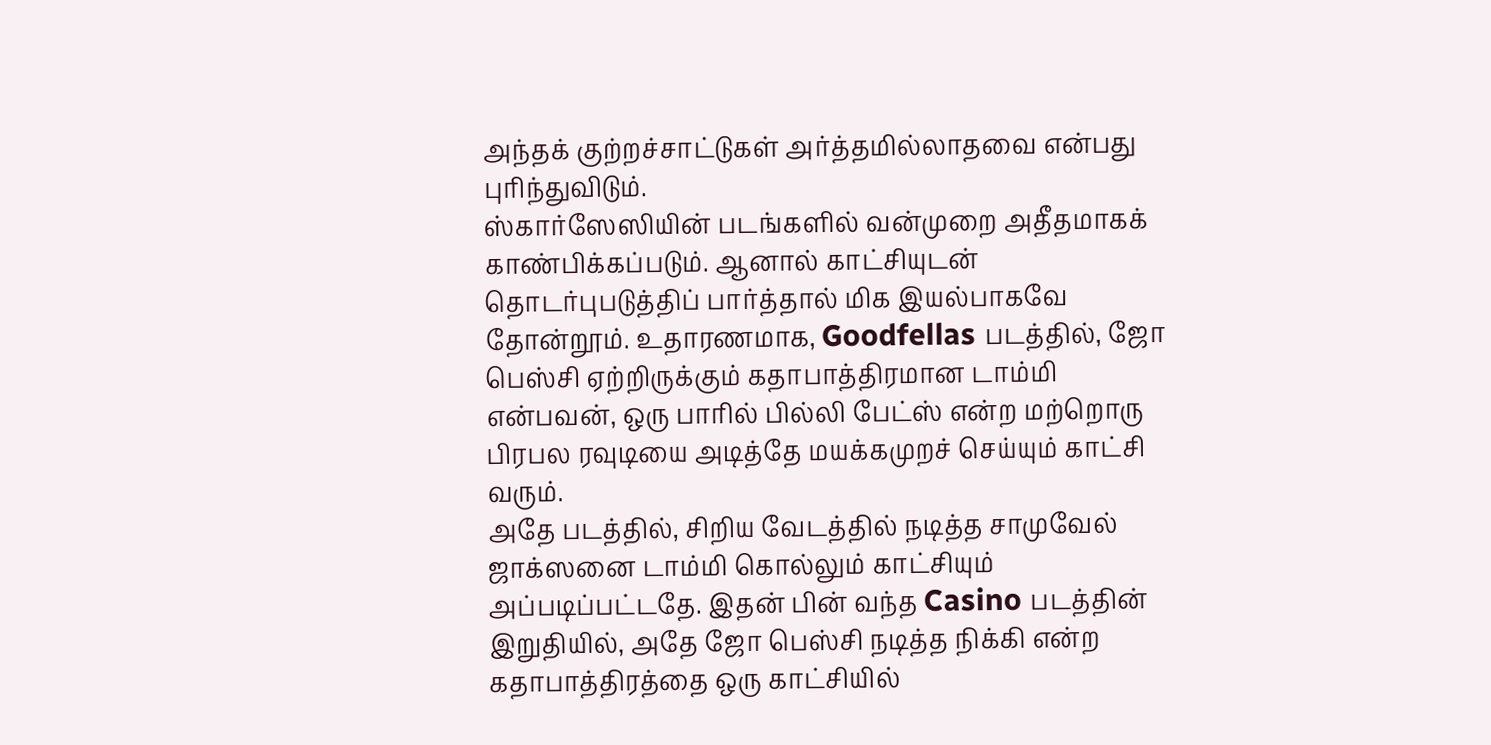அந்தக் குற்றச்சாட்டுகள் அர்த்தமில்லாதவை என்பது புரிந்துவிடும்.
ஸ்கார்ஸேஸியின் படங்களில் வன்முறை அதீதமாகக் காண்பிக்கப்படும். ஆனால் காட்சியுடன் தொடர்புபடுத்திப் பார்த்தால் மிக இயல்பாகவே தோன்றூம். உதாரணமாக, Goodfellas படத்தில், ஜோ பெஸ்சி ஏற்றிருக்கும் கதாபாத்திரமான டாம்மி என்பவன், ஒரு பாரில் பில்லி பேட்ஸ் என்ற மற்றொரு பிரபல ரவுடியை அடித்தே மயக்கமுறச் செய்யும் காட்சி வரும்.
அதே படத்தில், சிறிய வேடத்தில் நடித்த சாமுவேல் ஜாக்ஸனை டாம்மி கொல்லும் காட்சியும் அப்படிப்பட்டதே. இதன் பின் வந்த Casino படத்தின் இறுதியில், அதே ஜோ பெஸ்சி நடித்த நிக்கி என்ற கதாபாத்திரத்தை ஒரு காட்சியில்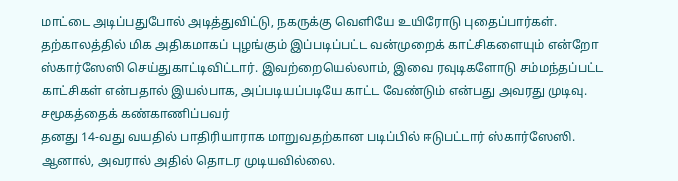மாட்டை அடிப்பதுபோல் அடித்துவிட்டு, நகருக்கு வெளியே உயிரோடு புதைப்பார்கள். தற்காலத்தில் மிக அதிகமாகப் புழங்கும் இப்படிப்பட்ட வன்முறைக் காட்சிகளையும் என்றோ ஸ்கார்ஸேஸி செய்துகாட்டிவிட்டார். இவற்றையெல்லாம், இவை ரவுடிகளோடு சம்மந்தப்பட்ட காட்சிகள் என்பதால் இயல்பாக, அப்படியப்படியே காட்ட வேண்டும் என்பது அவரது முடிவு.
சமூகத்தைக் கண்காணிப்பவர்
தனது 14-வது வயதில் பாதிரியாராக மாறுவதற்கான படிப்பில் ஈடுபட்டார் ஸ்கார்ஸேஸி. ஆனால், அவரால் அதில் தொடர முடியவில்லை.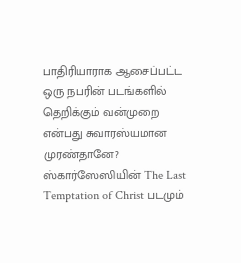பாதிரியாராக ஆசைப்பட்ட ஒரு நபரின் படங்களில் தெறிக்கும் வன்முறை என்பது சுவாரஸ்யமான முரண்தானே? ஸ்கார்ஸேஸியின் The Last Temptation of Christ படமும்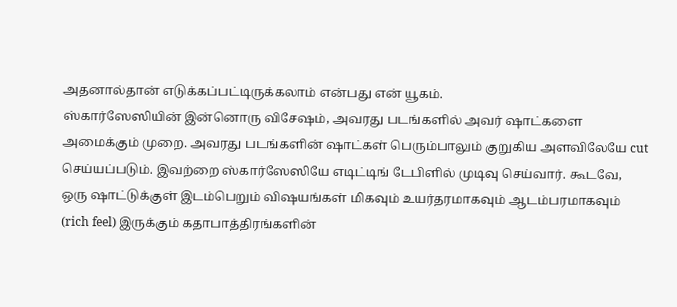அதனால்தான் எடுக்கப்பட்டிருக்கலாம் என்பது என் யூகம்.
ஸ்கார்ஸேஸியின் இன்னொரு விசேஷம், அவரது படங்களில் அவர் ஷாட்களை அமைக்கும் முறை. அவரது படங்களின் ஷாட்கள் பெரும்பாலும் குறுகிய அளவிலேயே cut செய்யப்படும். இவற்றை ஸ்கார்ஸேஸியே எடிட்டிங் டேபிளில் முடிவு செய்வார். கூடவே, ஒரு ஷாட்டுக்குள் இடம்பெறும் விஷயங்கள் மிகவும் உயர்தரமாகவும் ஆடம்பரமாகவும் (rich feel) இருக்கும் கதாபாத்திரங்களின்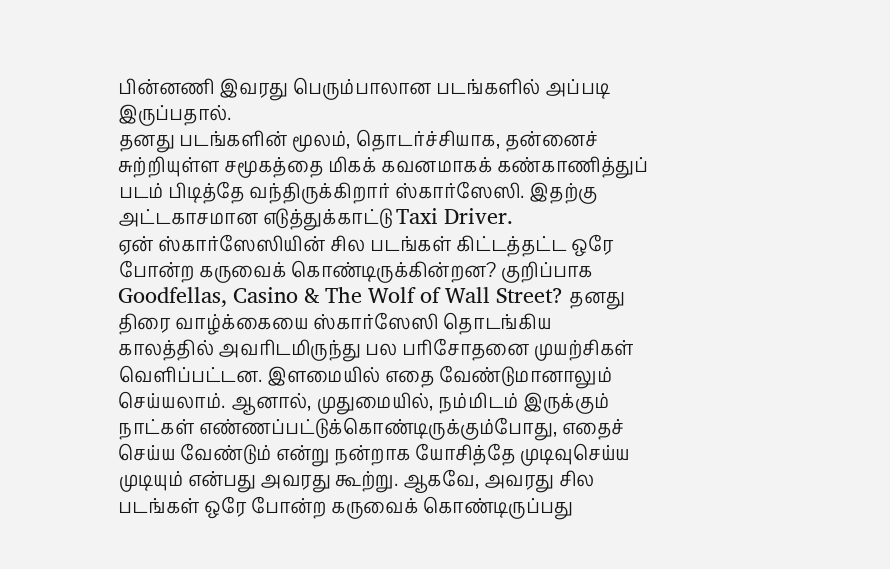பின்னணி இவரது பெரும்பாலான படங்களில் அப்படி இருப்பதால்.
தனது படங்களின் மூலம், தொடர்ச்சியாக, தன்னைச் சுற்றியுள்ள சமூகத்தை மிகக் கவனமாகக் கண்காணித்துப் படம் பிடித்தே வந்திருக்கிறார் ஸ்கார்ஸேஸி. இதற்கு அட்டகாசமான எடுத்துக்காட்டு Taxi Driver.
ஏன் ஸ்கார்ஸேஸியின் சில படங்கள் கிட்டத்தட்ட ஒரே போன்ற கருவைக் கொண்டிருக்கின்றன? குறிப்பாக Goodfellas, Casino & The Wolf of Wall Street? தனது திரை வாழ்க்கையை ஸ்கார்ஸேஸி தொடங்கிய காலத்தில் அவரிடமிருந்து பல பரிசோதனை முயற்சிகள் வெளிப்பட்டன. இளமையில் எதை வேண்டுமானாலும் செய்யலாம். ஆனால், முதுமையில், நம்மிடம் இருக்கும் நாட்கள் எண்ணப்பட்டுக்கொண்டிருக்கும்போது, எதைச் செய்ய வேண்டும் என்று நன்றாக யோசித்தே முடிவுசெய்ய முடியும் என்பது அவரது கூற்று. ஆகவே, அவரது சில படங்கள் ஒரே போன்ற கருவைக் கொண்டிருப்பது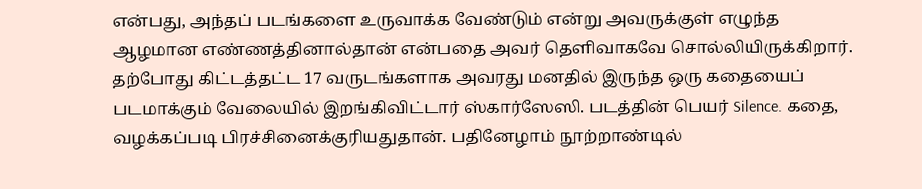என்பது, அந்தப் படங்களை உருவாக்க வேண்டும் என்று அவருக்குள் எழுந்த ஆழமான எண்ணத்தினால்தான் என்பதை அவர் தெளிவாகவே சொல்லியிருக்கிறார்.
தற்போது கிட்டத்தட்ட 17 வருடங்களாக அவரது மனதில் இருந்த ஒரு கதையைப் படமாக்கும் வேலையில் இறங்கிவிட்டார் ஸ்கார்ஸேஸி. படத்தின் பெயர் Silence. கதை, வழக்கப்படி பிரச்சினைக்குரியதுதான். பதினேழாம் நூற்றாண்டில்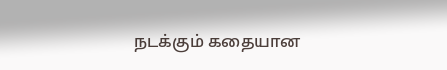நடக்கும் கதையான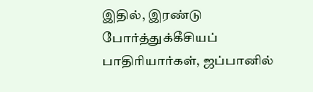இதில், இரண்டு போர்த்துக்கீசியப் பாதிரியார்கள், ஜப்பானில்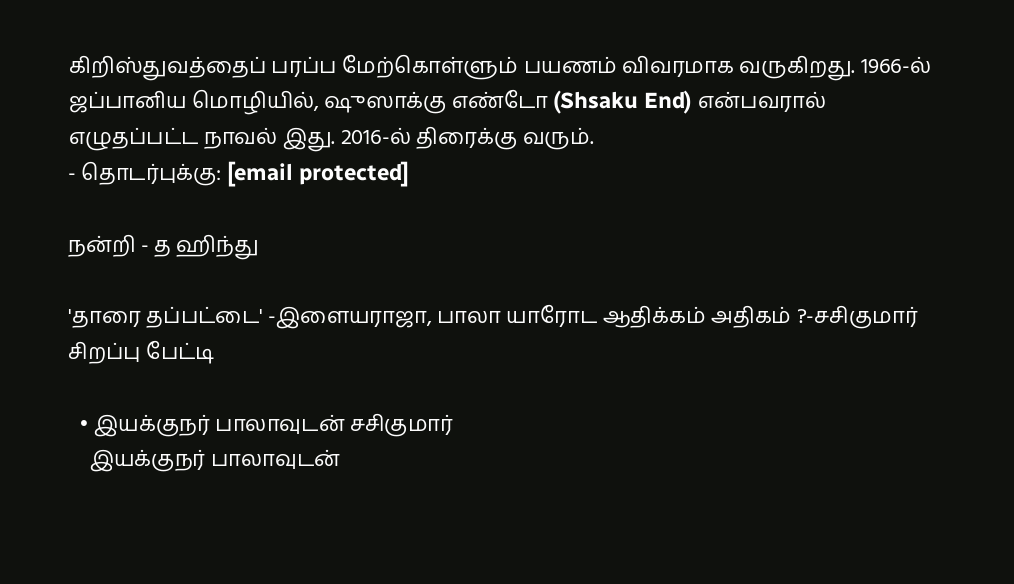கிறிஸ்துவத்தைப் பரப்ப மேற்கொள்ளும் பயணம் விவரமாக வருகிறது. 1966-ல் ஜப்பானிய மொழியில், ஷுஸாக்கு எண்டோ (Shsaku End) என்பவரால் எழுதப்பட்ட நாவல் இது. 2016-ல் திரைக்கு வரும்.
- தொடர்புக்கு: [email protected]

நன்றி - த ஹிந்து

'தாரை தப்பட்டை' -இளையராஜா, பாலா யாரோட ஆதிக்கம் அதிகம் ?-சசிகுமார் சிறப்பு பேட்டி

  • இயக்குநர் பாலாவுடன் சசிகுமார்
    இயக்குநர் பாலாவுடன்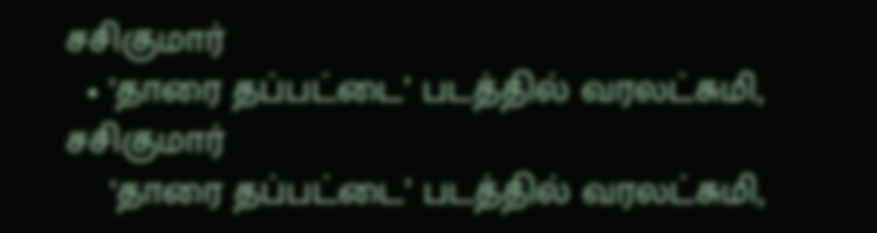சசிகுமார்
  • ‘தாரை தப்பட்டை’ படத்தில் வரலட்சுமி, சசிகுமார்
    ‘தாரை தப்பட்டை’ படத்தில் வரலட்சுமி,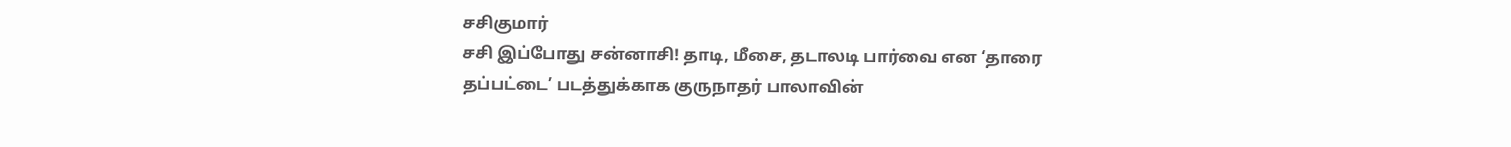சசிகுமார்
சசி இப்போது சன்னாசி! தாடி, மீசை, தடாலடி பார்வை என ‘தாரை தப்பட்டை’ படத்துக்காக குருநாதர் பாலாவின்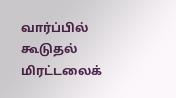வார்ப்பில் கூடுதல் மிரட்டலைக்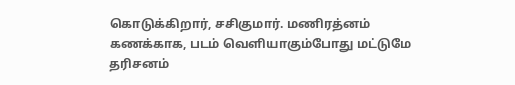கொடுக்கிறார், சசிகுமார். மணிரத்னம் கணக்காக, படம் வெளியாகும்போது மட்டுமே தரிசனம்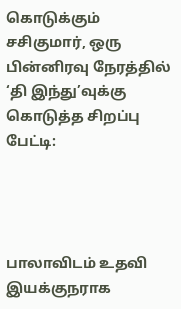கொடுக்கும் சசிகுமார், ஒரு பின்னிரவு நேரத்தில் ‘தி இந்து’வுக்கு கொடுத்த சிறப்பு பேட்டி:




பாலாவிடம் உதவி இயக்குநராக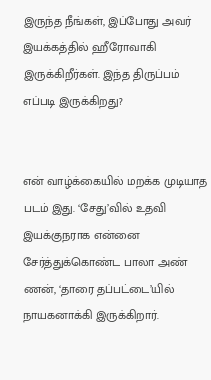இருந்த நீங்கள், இப்போது அவர் இயக்கத்தில் ஹீரோவாகி இருக்கிறீர்கள். இந்த திருப்பம் எப்படி இருக்கிறது?


என் வாழ்க்கையில் மறக்க முடியாத படம் இது. ‘சேது’வில் உதவி இயக்குநராக என்னை சேர்த்துக்கொண்ட பாலா அண் ணன், ‘தாரை தப்பட்டை’யில் நாயகனாக்கி இருக்கிறார்.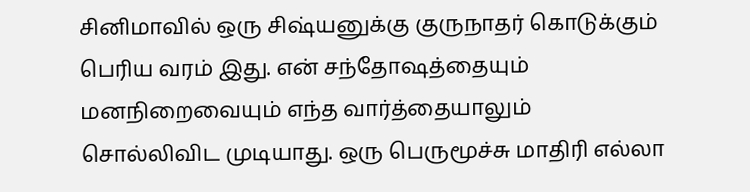சினிமாவில் ஒரு சிஷ்யனுக்கு குருநாதர் கொடுக்கும் பெரிய வரம் இது. என் சந்தோஷத்தையும் மனநிறைவையும் எந்த வார்த்தையாலும் சொல்லிவிட முடியாது. ஒரு பெருமூச்சு மாதிரி எல்லா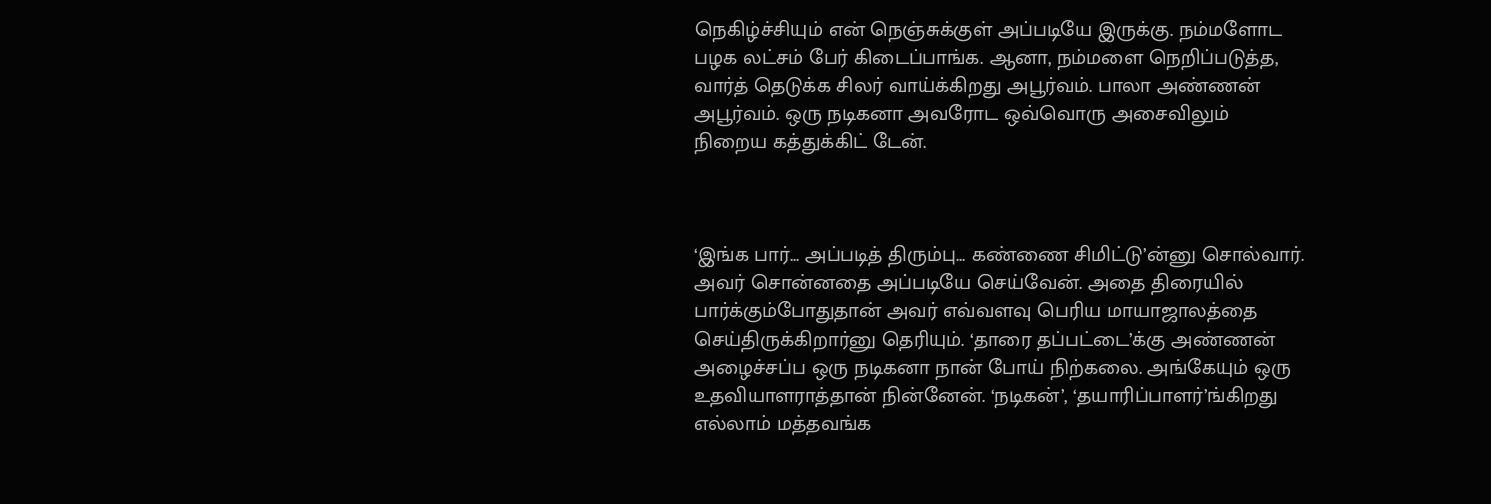நெகிழ்ச்சியும் என் நெஞ்சுக்குள் அப்படியே இருக்கு. நம்மளோட பழக லட்சம் பேர் கிடைப்பாங்க. ஆனா, நம்மளை நெறிப்படுத்த, வார்த் தெடுக்க சிலர் வாய்க்கிறது அபூர்வம். பாலா அண்ணன் அபூர்வம். ஒரு நடிகனா அவரோட ஒவ்வொரு அசைவிலும் நிறைய கத்துக்கிட் டேன்.



‘இங்க பார்... அப்படித் திரும்பு... கண்ணை சிமிட்டு’ன்னு சொல்வார். அவர் சொன்னதை அப்படியே செய்வேன். அதை திரையில் பார்க்கும்போதுதான் அவர் எவ்வளவு பெரிய மாயாஜாலத்தை செய்திருக்கிறார்னு தெரியும். ‘தாரை தப்பட்டை’க்கு அண்ணன் அழைச்சப்ப ஒரு நடிகனா நான் போய் நிற்கலை. அங்கேயும் ஒரு உதவியாளராத்தான் நின்னேன். ‘நடிகன்’, ‘தயாரிப்பாளர்’ங்கிறது எல்லாம் மத்தவங்க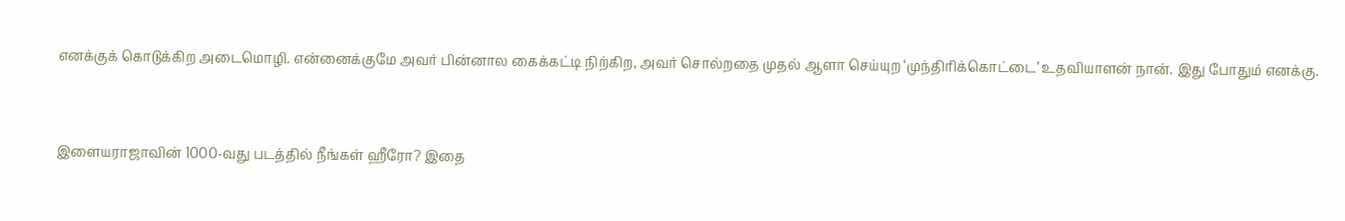எனக்குக் கொடுக்கிற அடைமொழி. என்னைக்குமே அவர் பின்னால கைக்கட்டி நிற்கிற, அவர் சொல்றதை முதல் ஆளா செய்யுற ‘முந்திரிக்கொட்டை’ உதவியாளன் நான். இது போதும் எனக்கு.


இளையராஜாவின் 1000-வது படத்தில் நீங்கள் ஹீரோ? இதை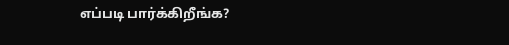எப்படி பார்க்கிறீங்க?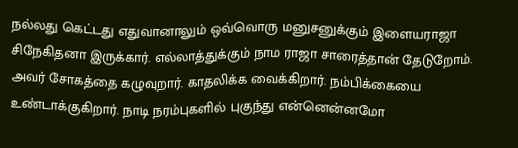நல்லது கெட்டது எதுவானாலும் ஒவ்வொரு மனுசனுக்கும் இளையராஜா சிநேகிதனா இருக்கார். எல்லாத்துக்கும் நாம ராஜா சாரைத்தான் தேடுறோம். அவர் சோகத்தை கழுவுறார். காதலிக்க வைக்கிறார். நம்பிக்கையை உண்டாக்குகிறார். நாடி நரம்புகளில் புகுந்து என்னென்னமோ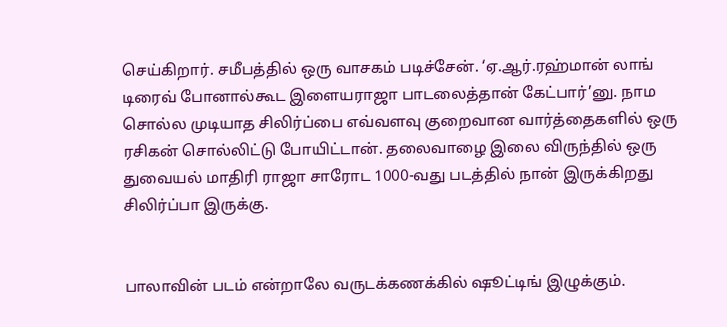செய்கிறார். சமீபத்தில் ஒரு வாசகம் படிச்சேன். ‘ஏ.ஆர்.ரஹ்மான் லாங் டிரைவ் போனால்கூட இளையராஜா பாடலைத்தான் கேட்பார்’னு. நாம சொல்ல முடியாத சிலிர்ப்பை எவ்வளவு குறைவான வார்த்தைகளில் ஒரு ரசிகன் சொல்லிட்டு போயிட்டான். தலைவாழை இலை விருந்தில் ஒரு துவையல் மாதிரி ராஜா சாரோட 1000-வது படத்தில் நான் இருக்கிறது சிலிர்ப்பா இருக்கு.


பாலாவின் படம் என்றாலே வருடக்கணக்கில் ஷூட்டிங் இழுக்கும்.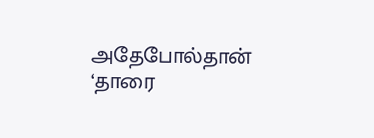அதேபோல்தான் ‘தாரை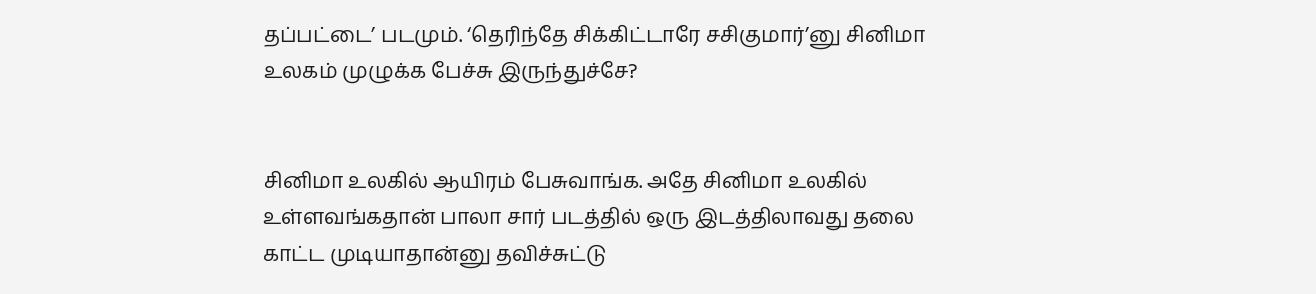தப்பட்டை’ படமும். ‘தெரிந்தே சிக்கிட்டாரே சசிகுமார்’னு சினிமா உலகம் முழுக்க பேச்சு இருந்துச்சே?


சினிமா உலகில் ஆயிரம் பேசுவாங்க. அதே சினிமா உலகில் உள்ளவங்கதான் பாலா சார் படத்தில் ஒரு இடத்திலாவது தலை காட்ட முடியாதான்னு தவிச்சுட்டு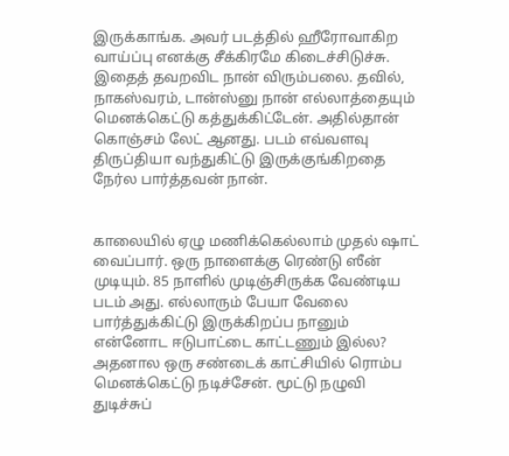இருக்காங்க. அவர் படத்தில் ஹீரோவாகிற வாய்ப்பு எனக்கு சீக்கிரமே கிடைச்சிடுச்சு. இதைத் தவறவிட நான் விரும்பலை. தவில், நாகஸ்வரம், டான்ஸ்னு நான் எல்லாத்தையும் மெனக்கெட்டு கத்துக்கிட்டேன். அதில்தான் கொஞ்சம் லேட் ஆனது. படம் எவ்வளவு திருப்தியா வந்துகிட்டு இருக்குங்கிறதை நேர்ல பார்த்தவன் நான்.


காலையில் ஏழு மணிக்கெல்லாம் முதல் ஷாட் வைப்பார். ஒரு நாளைக்கு ரெண்டு ஸீன் முடியும். 85 நாளில் முடிஞ்சிருக்க வேண்டிய படம் அது. எல்லாரும் பேயா வேலை பார்த்துக்கிட்டு இருக்கிறப்ப நானும் என்னோட ஈடுபாட்டை காட்டணும் இல்ல? அதனால ஒரு சண்டைக் காட்சியில் ரொம்ப மெனக்கெட்டு நடிச்சேன். மூட்டு நழுவி துடிச்சுப்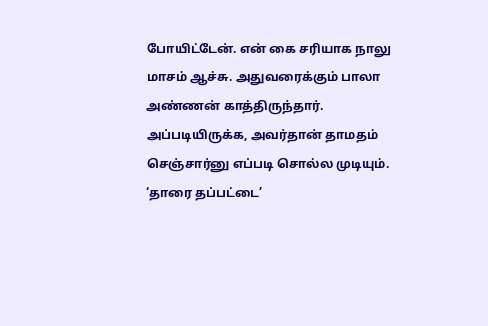போயிட்டேன். என் கை சரியாக நாலு மாசம் ஆச்சு. அதுவரைக்கும் பாலா அண்ணன் காத்திருந்தார். அப்படியிருக்க, அவர்தான் தாமதம் செஞ்சார்னு எப்படி சொல்ல முடியும். ‘தாரை தப்பட்டை’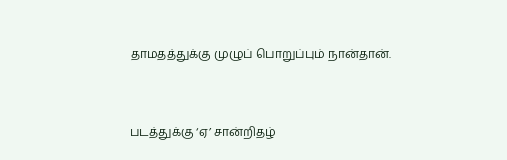தாமதத்துக்கு முழுப் பொறுப்பும் நான்தான்.



படத்துக்கு ‘ஏ’ சான்றிதழ்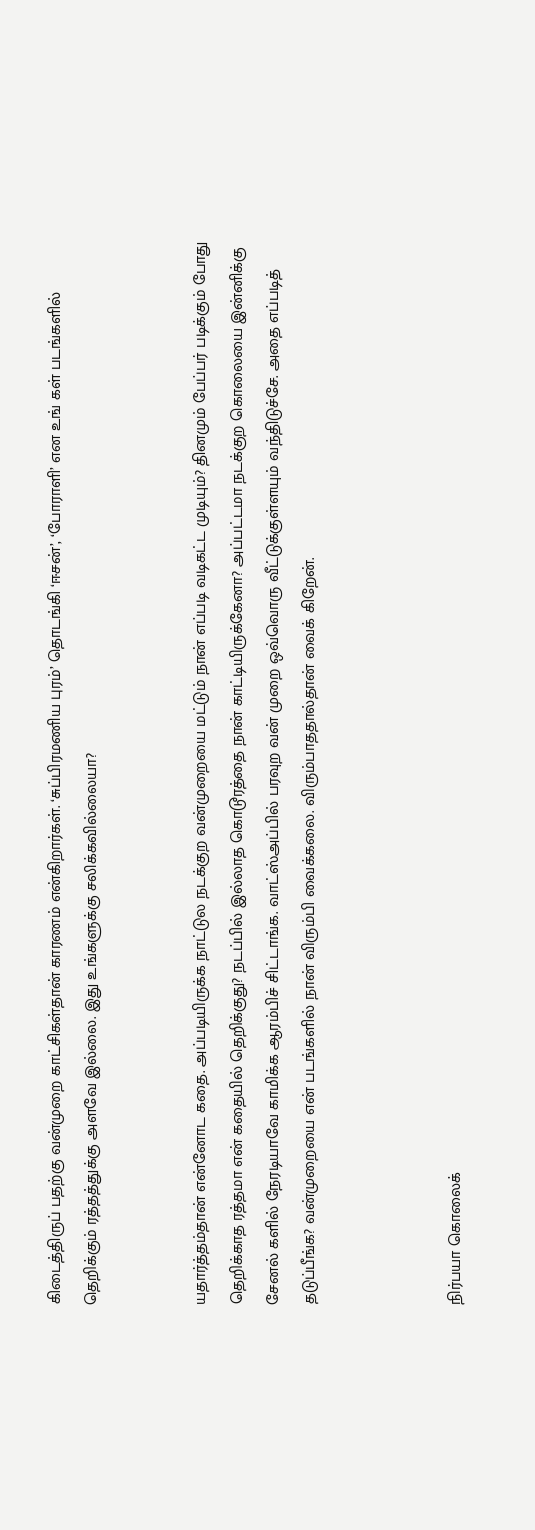கிடைத்திருப் பதற்கு வன்முறை காட்சிகள்தான் காரணம் என்கிறார்கள். ‘சுப்பிரமணிய புரம்’ தொடங்கி ‘ஈசன்’, ‘போராளி’ என உங் கள் படங்களில் தெறிக்கும் ரத்தத்துக்கு அளவே இல்லை. இது உங்களுக்கு சலிக்கவில்லையா?


யதார்த்தம்தான் என்னோட கதை. அப்படியிருக்க நாட்டுல நடக்குற வன்முறையை மட்டும் நான் எப்படி வடிகட்ட முடியும்? தினமும் பேப்பர் படிக்கும் போது தெறிக்காத ரத்தமா என் கதையில் தெறிக்குது? நடப்பில் இல்லாத கொடூரத்தை நான் காட்டியிருக்கேனா? அப்பட்டமா நடக்குற கொலையை இன்னிக்கு சேனல் களில் நேரடியாவே காமிக்க ஆரம்பிச் சிட்டாங்க. வாட்ஸ்அப்பில் பரவுற வன் முறை ஒவ்வொரு வீட்டுக்குள்ளயும் வந்திடுச்சே. அதை எப்படித் தடுப்பீங்க? வன்முறையை என் படங்களில் நான் விரும்பி வைக்கலை. விரும்பாததால்தான் வைக் கிறேன்.



நிர்பயா கொலைக்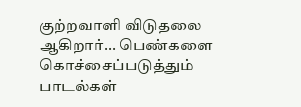குற்றவாளி விடுதலை ஆகிறார்... பெண்களை கொச்சைப்படுத்தும் பாடல்கள்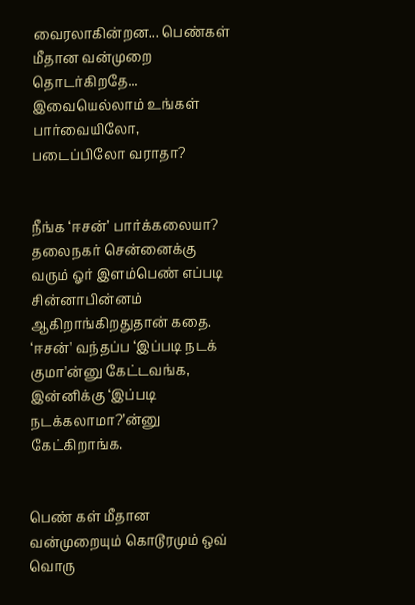வைரலாகின்றன‌... பெண்கள் மீதான வன்முறை தொடர்கிறதே... இவையெல்லாம் உங்கள் பார்வையிலோ, படைப்பிலோ வராதா?


நீங்க ‘ஈசன்’ பார்க்கலையா? தலைநகர் சென்னைக்கு வரும் ஓர் இளம்பெண் எப்படி சின்னாபின்னம் ஆகிறாங்கிறதுதான் கதை. ‘ஈசன்' வந்தப்ப ‘இப்படி நடக் குமா'ன்னு கேட்டவங்க‌, இன்னிக்கு ‘இப்படி நடக்கலாமா?’ன்னு கேட்கிறாங்க.


பெண் கள் மீதான வன்முறையும் கொடூரமும் ஒவ் வொரு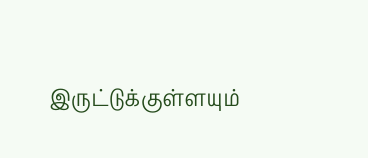இருட்டுக்குள்ளயும்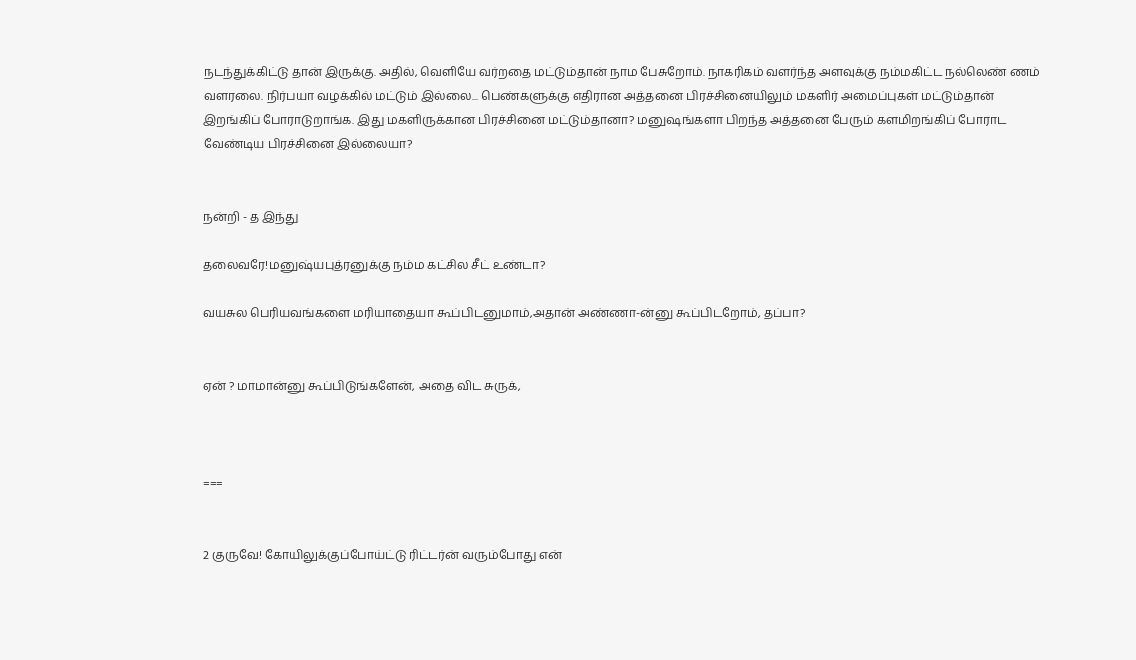நடந்துக்கிட்டு தான் இருக்கு. அதில், வெளியே வர்றதை மட்டும்தான் நாம பேசுறோம். நாகரிகம் வளர்ந்த அளவுக்கு நம்மகிட்ட நல்லெண் ணம் வளரலை. நிர்பயா வ‌ழக்கில் மட்டும் இல்லை... பெண்களுக்கு எதிரான அத்தனை பிரச்சினையிலும் மகளிர் அமைப்புகள் மட்டும்தான் இறங்கிப் போராடுறாங்க. இது மகளிருக்கான பிரச்சினை மட்டும்தானா? மனுஷங்களா பிறந்த அத்தனை பேரும் களமிறங்கிப் போராட வேண்டிய பிரச்சினை இல்லையா?


நன்றி - த இந்து

தலைவரே!மனுஷ்யபுத்ரனுக்கு நம்ம கட்சில சீட் உண்டா?

வயசுல பெரியவங்களை மரியாதையா கூப்பிடனுமாம்,அதான் அண்ணா-ன்னு கூப்பிடறோம், தப்பா?


ஏன் ? மாமான்னு கூப்பிடுங்களேன், அதை விட சுருக்,



===


2 குருவே! கோயிலுக்குப்போய்ட்டு ரிட்டர்ன் வரும்போது என்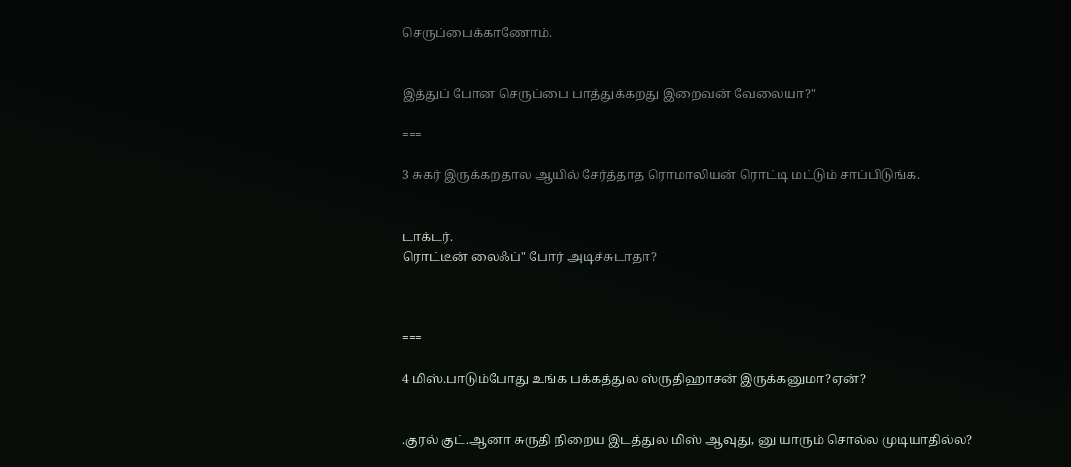செருப்பைக்காணோம்.


இத்துப் போன செருப்பை பாத்துக்கறது இறைவன் வேலையா?"

===

3 சுகர் இருக்கறதால ஆயில் சேர்த்தாத ரொமாலியன் ரொட்டி மட்டும் சாப்பிடுங்க.


டாக்டர்.
ரொட்டீன் லைஃப்" போர் அடிச்சுடாதா?



===

4 மிஸ்.பாடும்போது உங்க பக்கத்துல ஸ்ருதிஹாசன் இருக்கனுமா?ஏன்?


.குரல் குட்.ஆனா சுருதி நிறைய இடத்துல மிஸ் ஆவுது, னு யாரும் சொல்ல முடியாதில்ல?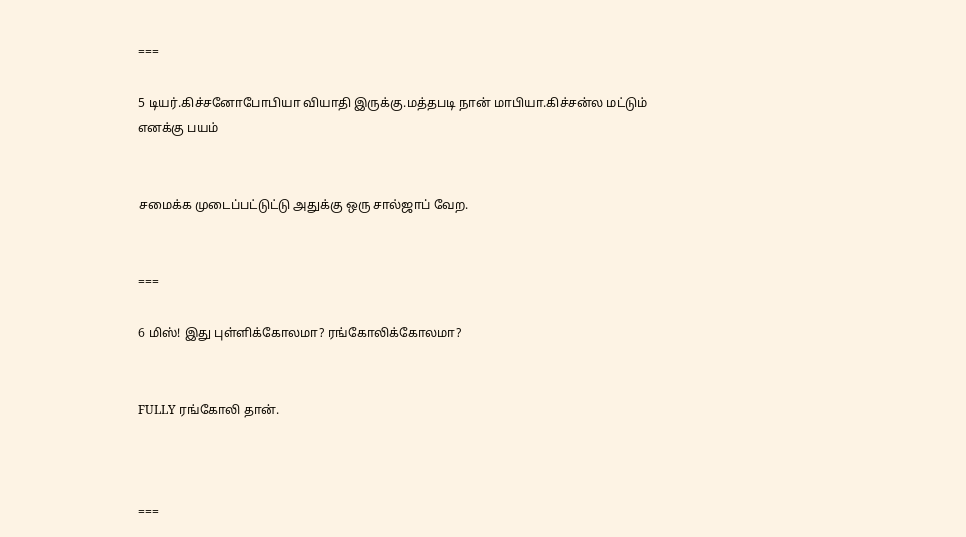===

5 டியர்.கிச்சனோபோபியா வியாதி இருக்கு.மத்தபடி நான் மாபியா.கிச்சன்ல மட்டும் எனக்கு பயம்


சமைக்க முடைப்பட்டுட்டு அதுக்கு ஒரு சால்ஜாப் வேற.


===

6 மிஸ்! இது புள்ளிக்கோலமா? ரங்கோலிக்கோலமா?


FULLY ரங்கோலி தான்.



===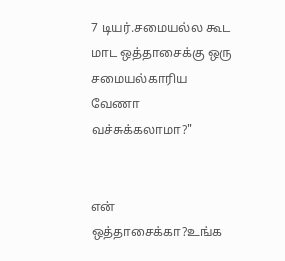7 டியர்.சமையல்ல கூட மாட ஒத்தாசைக்கு ஒரு சமையல்காரிய வேணா வச்சுக்கலாமா?"


என் ஒத்தாசைக்கா?உங்க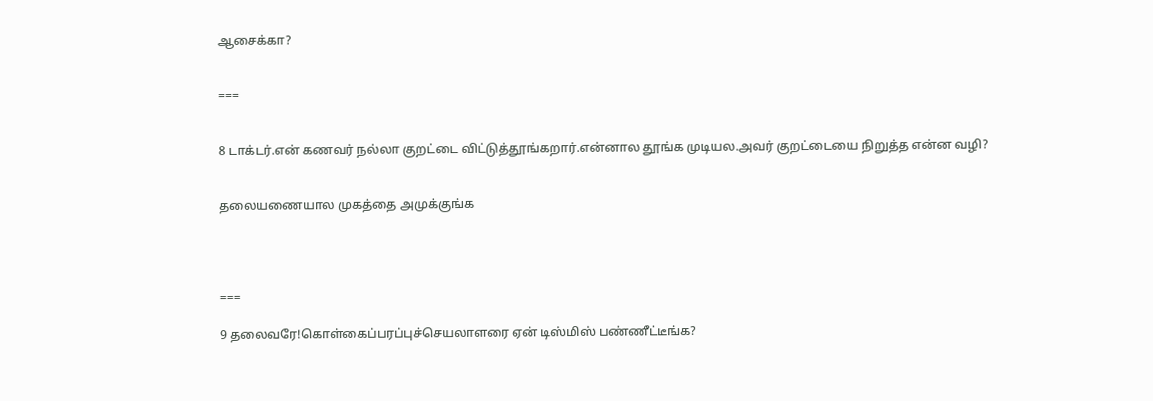ஆசைக்கா?


===


8 டாக்டர்.என் கணவர் நல்லா குறட்டை விட்டுத்தூங்கறார்.என்னால தூங்க முடியல.அவர் குறட்டையை நிறுத்த என்ன வழி?


தலையணையால முகத்தை அமுக்குங்க




===

9 தலைவரே!கொள்கைப்பரப்புச்செயலாளரை ஏன் டிஸ்மிஸ் பண்ணீட்டீங்க?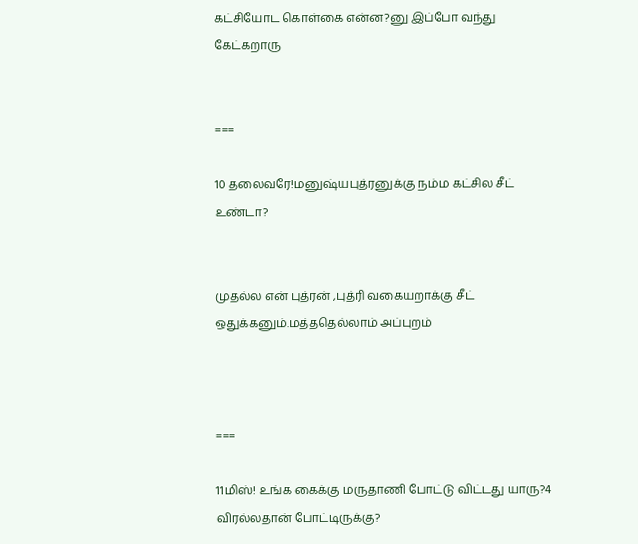கட்சியோட கொள்கை என்ன?னு இப்போ வந்து கேட்கறாரு


===

10 தலைவரே!மனுஷ்யபுத்ரனுக்கு நம்ம கட்சில சீட் உண்டா?


முதல்ல என் புத்ரன் ,புத்ரி வகையறாக்கு சீட் ஒதுக்கனும்.மத்ததெல்லாம் அப்புறம்



===

11மிஸ்! உங்க கைக்கு மருதாணி போட்டு விட்டது யாரு?4 விரல்லதான் போட்டிருக்கு?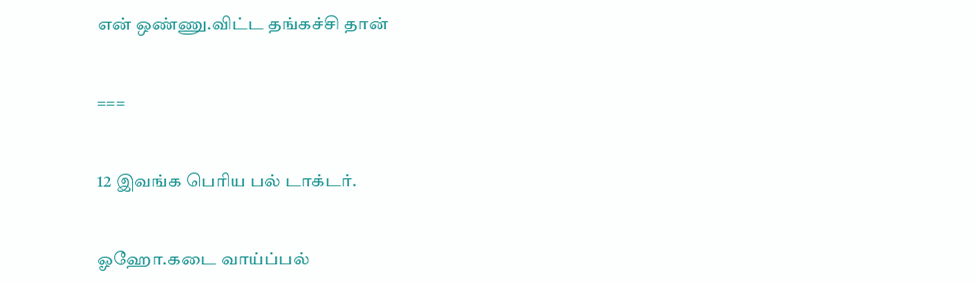என் ஒண்ணு.விட்ட தங்கச்சி தான்


===


12 இவங்க பெரிய பல் டாக்டர்.


ஓஹோ.கடை வாய்ப்பல்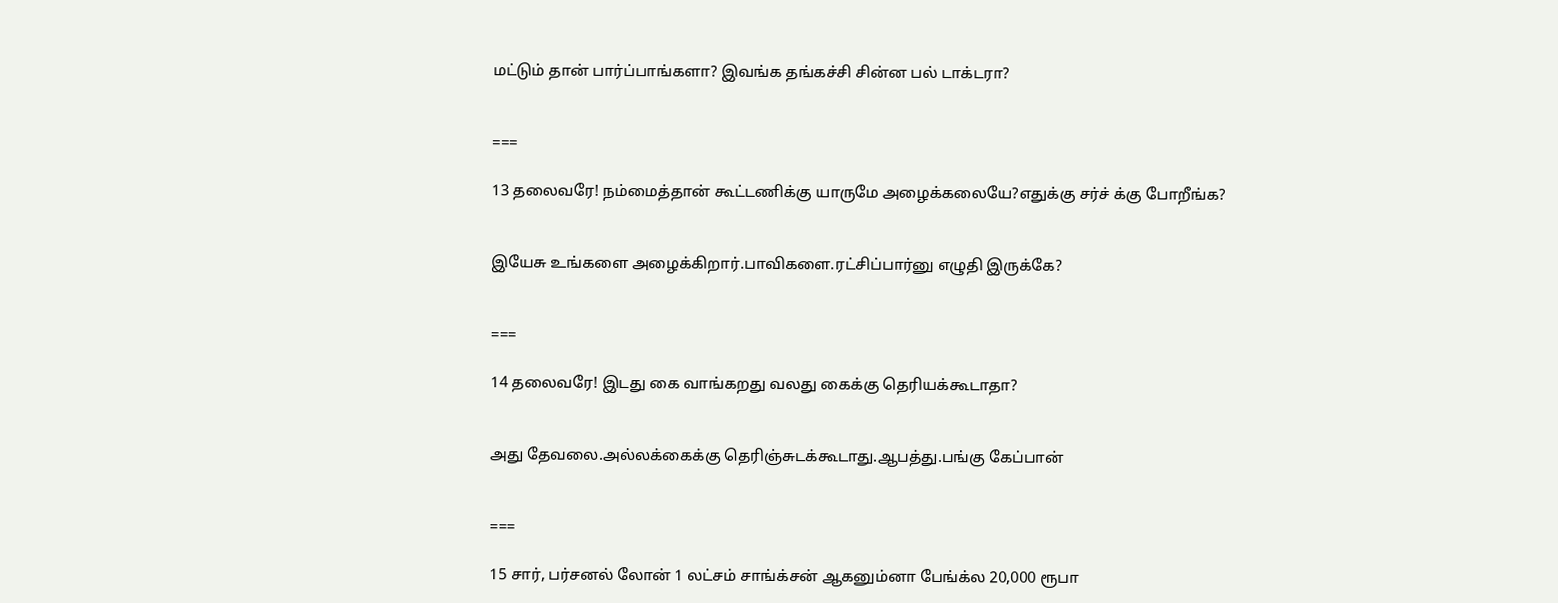மட்டும் தான் பார்ப்பாங்களா? இவங்க தங்கச்சி சின்ன பல் டாக்டரா?


===

13 தலைவரே! நம்மைத்தான் கூட்டணிக்கு யாருமே அழைக்கலையே?எதுக்கு சர்ச் க்கு போறீங்க?


இயேசு உங்களை அழைக்கிறார்.பாவிகளை.ரட்சிப்பார்னு எழுதி இருக்கே?


===

14 தலைவரே! இடது கை வாங்கறது வலது கைக்கு தெரியக்கூடாதா?


அது தேவலை.அல்லக்கைக்கு தெரிஞ்சுடக்கூடாது.ஆபத்து.பங்கு கேப்பான்


===

15 சார், பர்சனல் லோன் 1 லட்சம் சாங்க்சன் ஆகனும்னா பேங்க்ல 20,000 ரூபா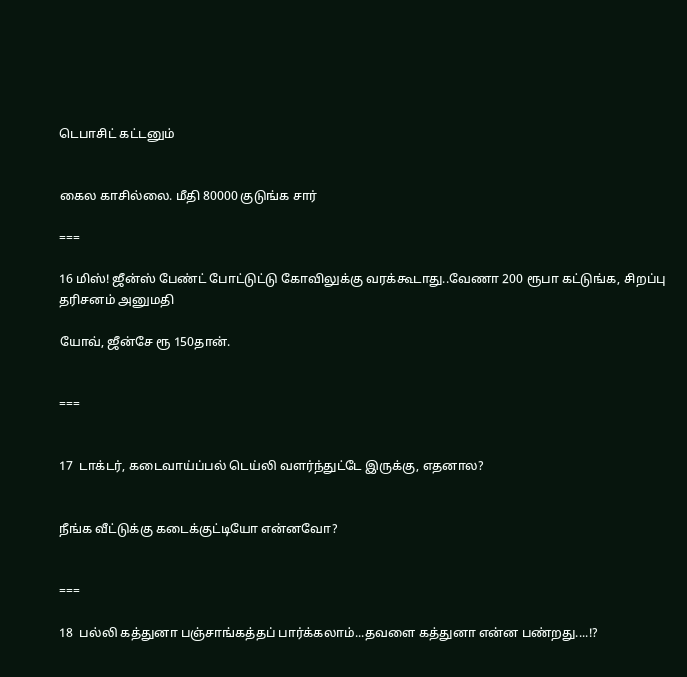டெபாசிட் கட்டனும்


கைல காசில்லை. மீதி 80000 குடுங்க சார்

===

16 மிஸ்! ஜீன்ஸ் பேண்ட் போட்டுட்டு கோவிலுக்கு வரக்கூடாது..வேணா 200 ரூபா கட்டுங்க, சிறப்பு தரிசனம் அனுமதி

யோவ், ஜீன்சே ரூ 150தான்.


===


17  டாக்டர், கடைவாய்ப்பல் டெய்லி வளர்ந்துட்டே இருக்கு, எதனால?


நீங்க வீட்டுக்கு கடைக்குட்டியோ என்னவோ?


===

18  பல்லி கத்துனா பஞ்சாங்கத்தப் பார்க்கலாம்...தவளை கத்துனா என்ன பண்றது....!?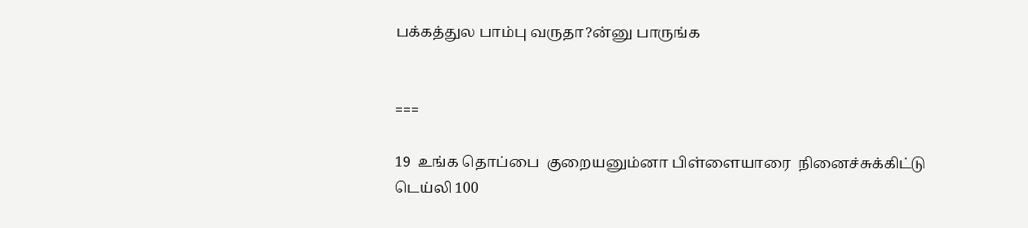பக்கத்துல பாம்பு வருதா?ன்னு பாருங்க


===

19  உங்க தொப்பை  குறையனும்னா பிள்ளையாரை  நினைச்சுக்கிட்டு டெய்லி 100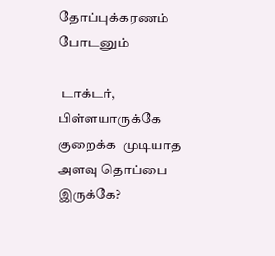தோப்புக்கரணம் போடனும்

 டாக்டர், பிள்ளயாருக்கே குறைக்க  முடியாத அளவு தொப்பை இருக்கே?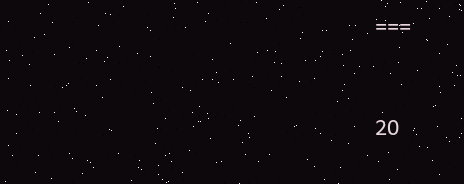===


20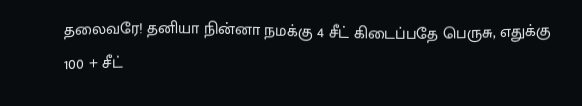தலைவரே! தனியா நின்னா நமக்கு 4 சீட் கிடைப்பதே பெருசு, எதுக்கு 100 + சீட்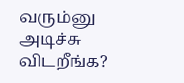வரும்னு அடிச்சு விடறீங்க?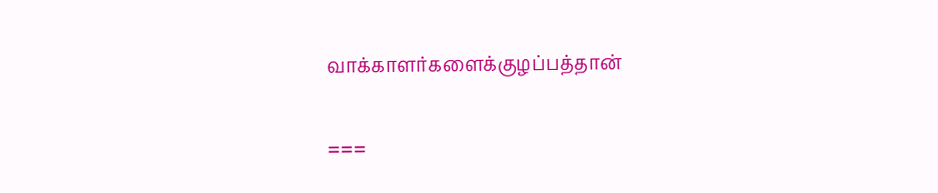வாக்காளர்களைக்குழப்பத்தான்


===